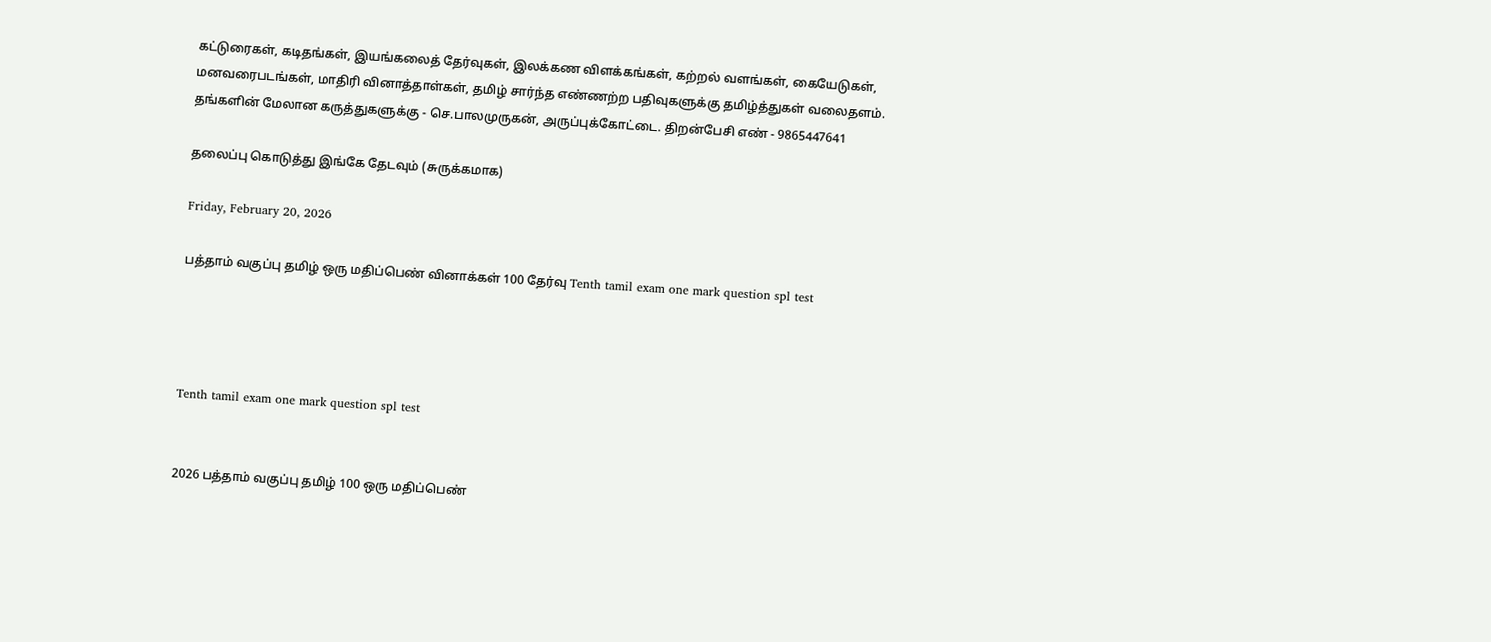கட்டுரைகள், கடிதங்கள், இயங்கலைத் தேர்வுகள், இலக்கண விளக்கங்கள், கற்றல் வளங்கள், கையேடுகள், மனவரைபடங்கள், மாதிரி வினாத்தாள்கள், தமிழ் சார்ந்த எண்ணற்ற பதிவுகளுக்கு தமிழ்த்துகள் வலைதளம். தங்களின் மேலான கருத்துகளுக்கு - செ.பாலமுருகன், அருப்புக்கோட்டை. திறன்பேசி எண் - 9865447641

தலைப்பு கொடுத்து இங்கே தேடவும் (சுருக்கமாக)

Friday, February 20, 2026

பத்தாம் வகுப்பு தமிழ் ஒரு மதிப்பெண் வினாக்கள் 100 தேர்வு Tenth tamil exam one mark question spl test




Tenth tamil exam one mark question spl test


2026 பத்தாம் வகுப்பு தமிழ் 100 ஒரு மதிப்பெண்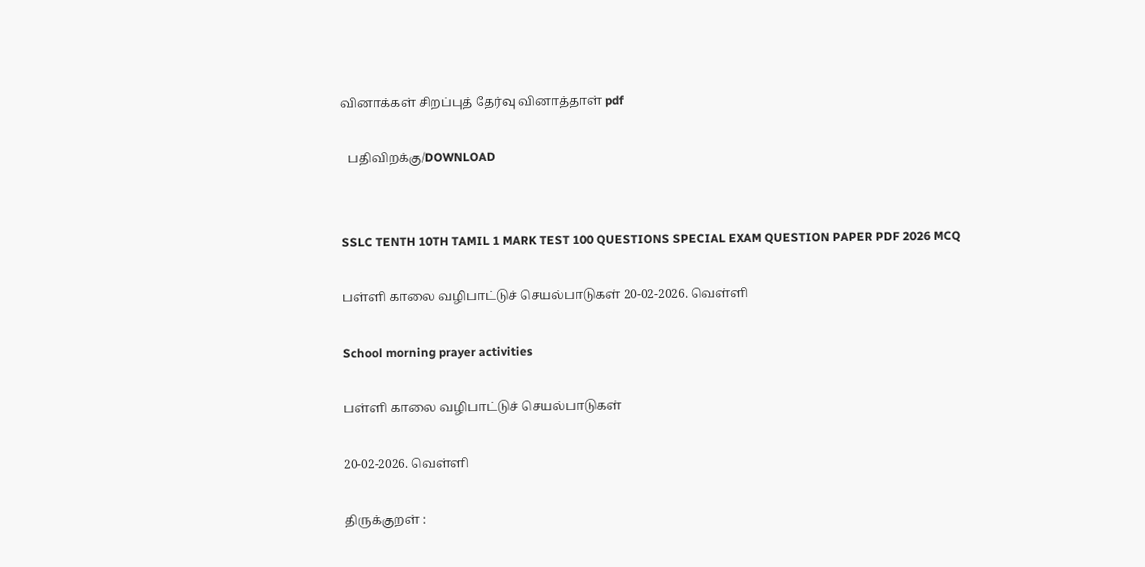வினாக்கள் சிறப்புத் தேர்வு வினாத்தாள் pdf

  பதிவிறக்கு/DOWNLOAD


SSLC TENTH 10TH TAMIL 1 MARK TEST 100 QUESTIONS SPECIAL EXAM QUESTION PAPER PDF 2026 MCQ

பள்ளி காலை வழிபாட்டுச் செயல்பாடுகள் 20-02-2026. வெள்ளி

School morning prayer activities

பள்ளி காலை வழிபாட்டுச் செயல்பாடுகள்

20-02-2026. வெள்ளி

திருக்குறள் :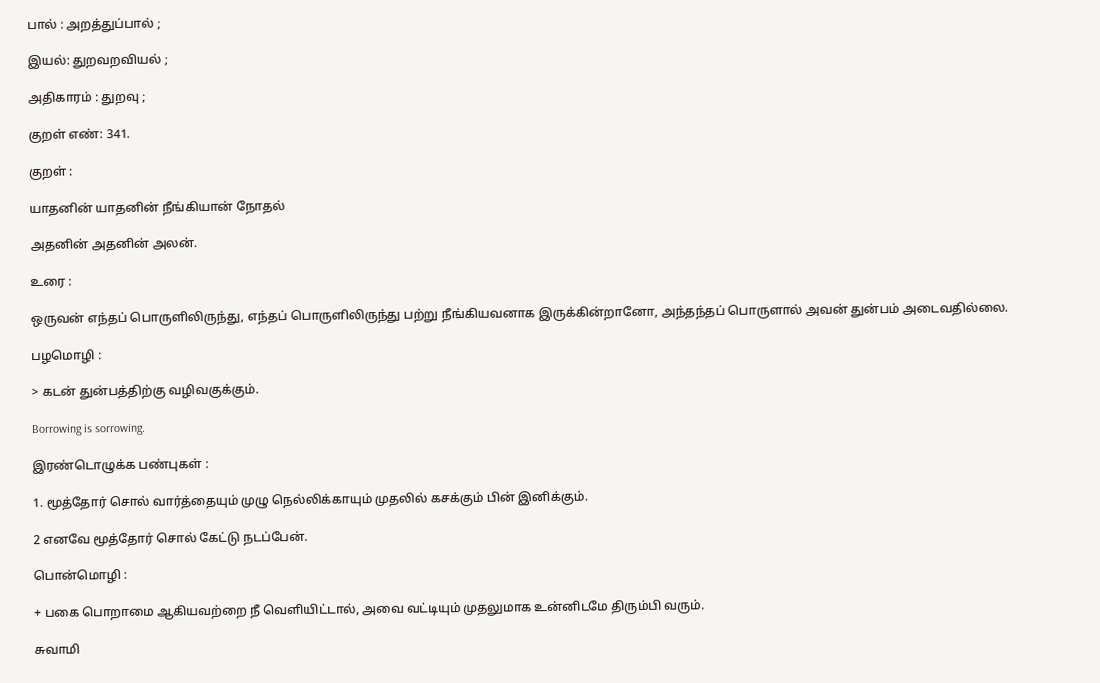பால் : அறத்துப்பால் ;

இயல்: துறவறவியல் ;

அதிகாரம் : துறவு ;

குறள் எண்: 341.

குறள் :

யாதனின் யாதனின் நீங்கியான் நோதல்

அதனின் அதனின் அலன்.

உரை :

ஒருவன் எந்தப் பொருளிலிருந்து, எந்தப் பொருளிலிருந்து பற்று நீங்கியவனாக இருக்கின்றானோ, அந்தந்தப் பொருளால் அவன் துன்பம் அடைவதில்லை.

பழமொழி :

> கடன் துன்பத்திற்கு வழிவகுக்கும்.

Borrowing is sorrowing.

இரண்டொழுக்க பண்புகள் :

1. மூத்தோர் சொல் வார்த்தையும் முழு நெல்லிக்காயும் முதலில் கசக்கும் பின் இனிக்கும்.

2 எனவே மூத்தோர் சொல் கேட்டு நடப்பேன்.

பொன்மொழி :

+ பகை பொறாமை ஆகியவற்றை நீ வெளியிட்டால், அவை வட்டியும் முதலுமாக உன்னிடமே திரும்பி வரும்.

சுவாமி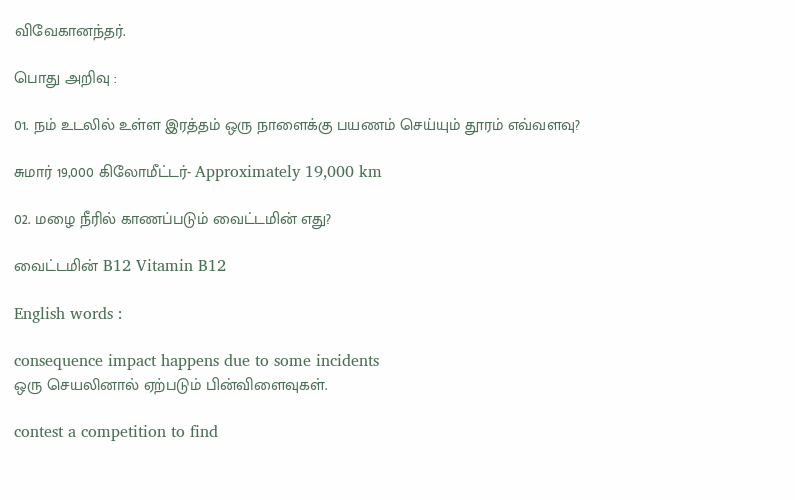விவேகானந்தர்.

பொது அறிவு :

01. நம் உடலில் உள்ள இரத்தம் ஒரு நாளைக்கு பயணம் செய்யும் தூரம் எவ்வளவு?

சுமார் 19,000 கிலோமீட்டர்- Approximately 19,000 km

02. மழை நீரில் காணப்படும் வைட்டமின் எது?

வைட்டமின் B12 Vitamin B12

English words :

consequence impact happens due to some incidents
ஒரு செயலினால் ஏற்படும் பின்விளைவுகள்.

contest a competition to find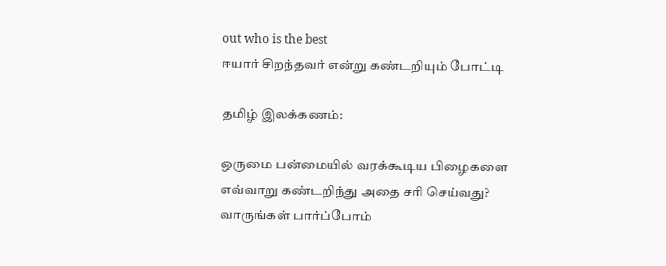out who is the best
ஈயார் சிறந்தவர் என்று கண்டறியும் போட்டி

தமிழ் இலக்கணம்:

ஒருமை பன்மையில் வரக்கூடிய பிழைகளை எவ்வாறு கண்டறிந்து அதை சரி செய்வது? வாருங்கள் பார்ப்போம்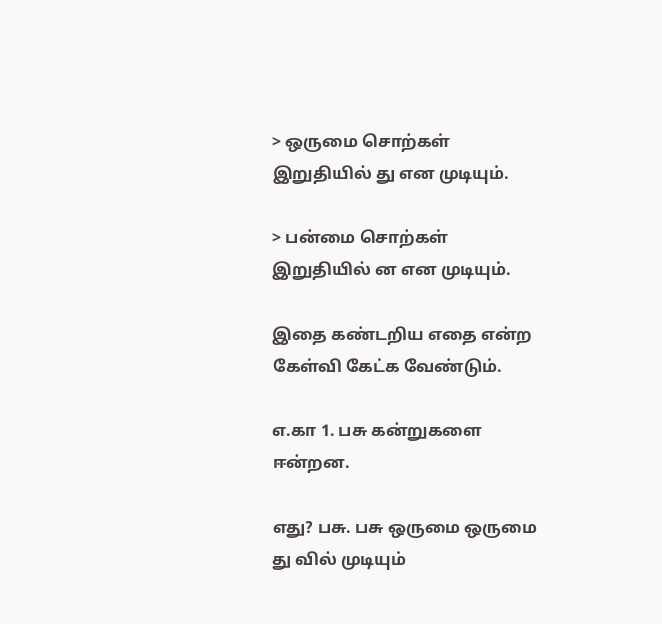> ஒருமை சொற்கள் இறுதியில் து என முடியும்.

> பன்மை சொற்கள் இறுதியில் ன என முடியும்.

இதை கண்டறிய எதை என்ற கேள்வி கேட்க வேண்டும்.

எ.கா 1. பசு கன்றுகளை ஈன்றன.

எது? பசு. பசு ஒருமை ஒருமை து வில் முடியும்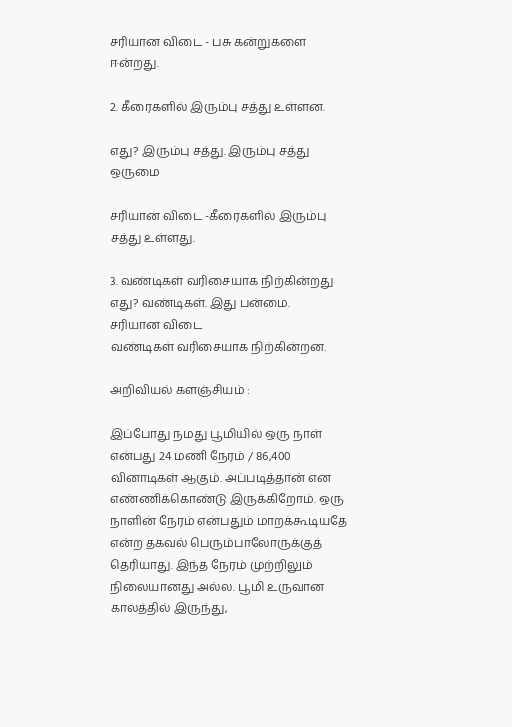சரியான விடை - பசு கன்றுகளை ஈன்றது.

2. கீரைகளில் இரும்பு சத்து உள்ளன.

எது? இரும்பு சத்து. இரும்பு சத்து ஒருமை

சரியான விடை -கீரைகளில் இரும்பு சத்து உள்ளது.

3. வண்டிகள் வரிசையாக நிற்கின்றது எது? வண்டிகள். இது பன்மை.
சரியான விடை
வண்டிகள் வரிசையாக நிற்கின்றன.

அறிவியல் களஞ்சியம் :

இப்போது நமது பூமியில் ஒரு நாள் என்பது 24 மணி நேரம் / 86,400 வினாடிகள் ஆகும். அப்படித்தான் என எண்ணிக்கொண்டு இருக்கிறோம். ஒரு நாளின் நேரம் என்பதும் மாறக்கூடியதே என்ற தகவல் பெரும்பாலோருக்குத் தெரியாது. இந்த நேரம் முற்றிலும் நிலையானது அல்ல. பூமி உருவான காலத்தில் இருந்து,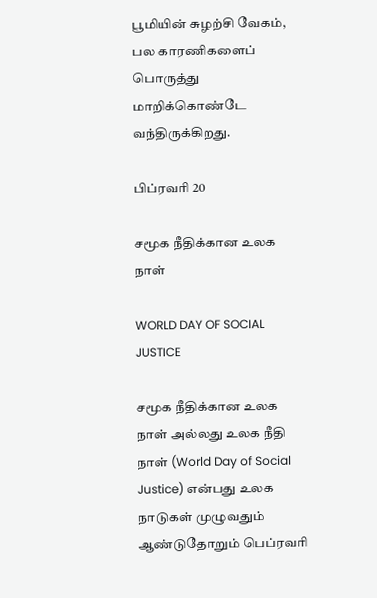பூமியின் சுழற்சி வேகம், பல காரணிகளைப் பொருத்து மாறிக்கொண்டே வந்திருக்கிறது.

பிப்ரவரி 20

சமூக நீதிக்கான உலக நாள்

WORLD DAY OF SOCIAL JUSTICE

சமூக நீதிக்கான உலக நாள் அல்லது உலக நீதி நாள் (World Day of Social Justice) என்பது உலக நாடுகள் முழுவதும் ஆண்டுதோறும் பெப்ரவரி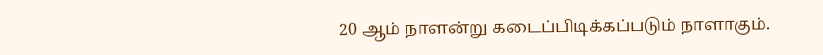20 ஆம் நாளன்று கடைப்பிடிக்கப்படும் நாளாகும்.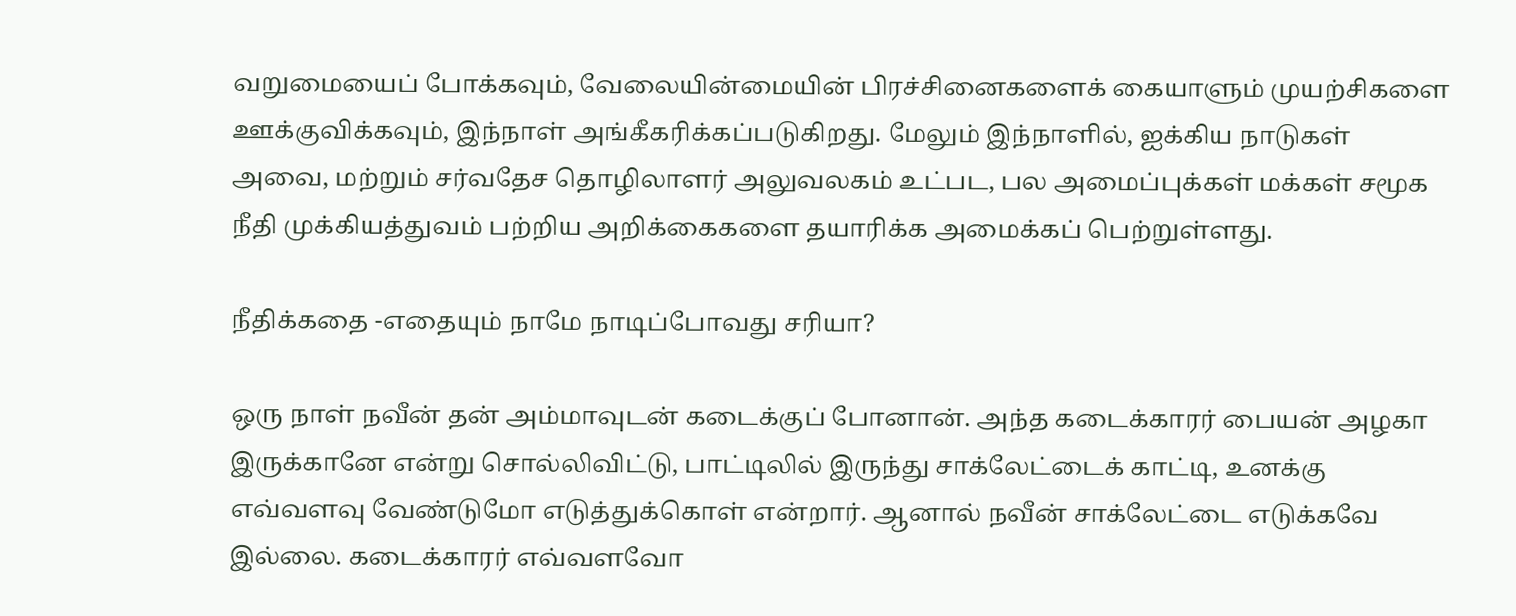வறுமையைப் போக்கவும், வேலையின்மையின் பிரச்சினைகளைக் கையாளும் முயற்சிகளை ஊக்குவிக்கவும், இந்நாள் அங்கீகரிக்கப்படுகிறது. மேலும் இந்நாளில், ஐக்கிய நாடுகள் அவை, மற்றும் சர்வதேச தொழிலாளர் அலுவலகம் உட்பட, பல அமைப்புக்கள் மக்கள் சமூக நீதி முக்கியத்துவம் பற்றிய அறிக்கைகளை தயாரிக்க அமைக்கப் பெற்றுள்ளது.

நீதிக்கதை -எதையும் நாமே நாடிப்போவது சரியா?

ஒரு நாள் நவீன் தன் அம்மாவுடன் கடைக்குப் போனான். அந்த கடைக்காரர் பையன் அழகா இருக்கானே என்று சொல்லிவிட்டு, பாட்டிலில் இருந்து சாக்லேட்டைக் காட்டி, உனக்கு எவ்வளவு வேண்டுமோ எடுத்துக்கொள் என்றார். ஆனால் நவீன் சாக்லேட்டை எடுக்கவே இல்லை. கடைக்காரர் எவ்வளவோ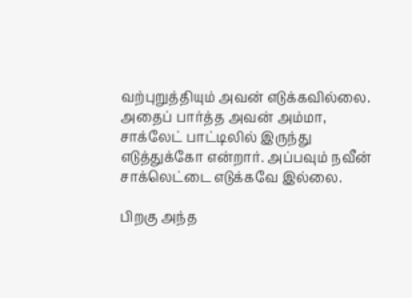வற்புறுத்தியும் அவன் எடுக்கவில்லை. அதைப் பார்த்த அவன் அம்மா, சாக்லேட் பாட்டிலில் இருந்து எடுத்துக்கோ என்றார். அப்பவும் நவீன் சாக்லெட்டை எடுக்கவே இல்லை.

பிறகு அந்த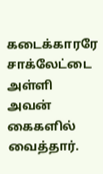கடைக்காரரே சாக்லேட்டை அள்ளி அவன் கைகளில் வைத்தார்.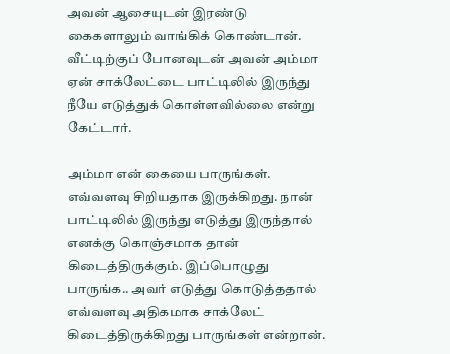அவன் ஆசையுடன் இரண்டு கைகளாலும் வாங்கிக் கொண்டான். வீட்டிற்குப் போனவுடன் அவன் அம்மா ஏன் சாக்லேட்டை பாட்டிலில் இருந்து நீயே எடுத்துக் கொள்ளவில்லை என்று கேட்டார்.

அம்மா என் கையை பாருங்கள். எவ்வளவு சிறியதாக இருக்கிறது. நான் பாட்டிலில் இருந்து எடுத்து இருந்தால் எனக்கு கொஞ்சமாக தான் கிடைத்திருக்கும். இப்பொழுது பாருங்க.. அவர் எடுத்து கொடுத்ததால் எவ்வளவு அதிகமாக சாக்லேட் கிடைத்திருக்கிறது பாருங்கள் என்றான்.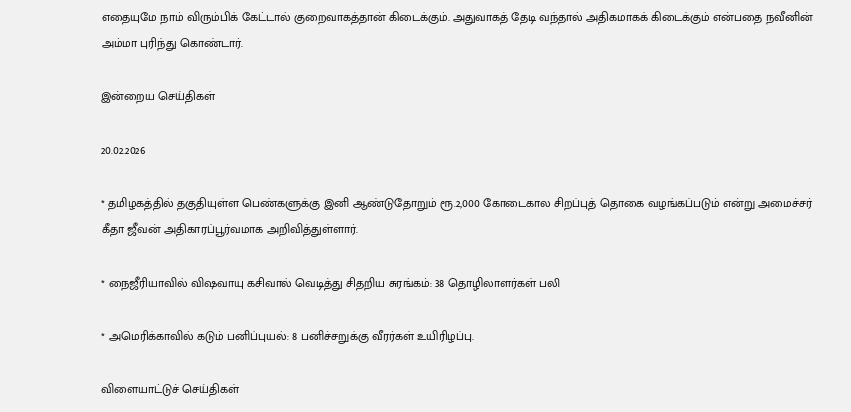எதையுமே நாம் விரும்பிக் கேட்டால் குறைவாகத்தான் கிடைக்கும். அதுவாகத் தேடி வந்தால் அதிகமாகக் கிடைக்கும் என்பதை நவீனின் அம்மா புரிந்து கொண்டார்.

இன்றைய செய்திகள்

20.02.2026

* தமிழகத்தில் தகுதியுள்ள பெண்களுக்கு இனி ஆண்டுதோறும் ரூ.2,000 கோடைகால சிறப்புத் தொகை வழங்கப்படும் என்று அமைச்சர் கீதா ஜீவன் அதிகாரப்பூர்வமாக அறிவித்துள்ளார்.

* நைஜீரியாவில் விஷவாயு கசிவால் வெடித்து சிதறிய சுரங்கம்: 38 தொழிலாளர்கள் பலி

* அமெரிக்காவில் கடும் பனிப்புயல்: 8 பனிச்சறுக்கு வீரர்கள் உயிரிழப்பு.

விளையாட்டுச் செய்திகள்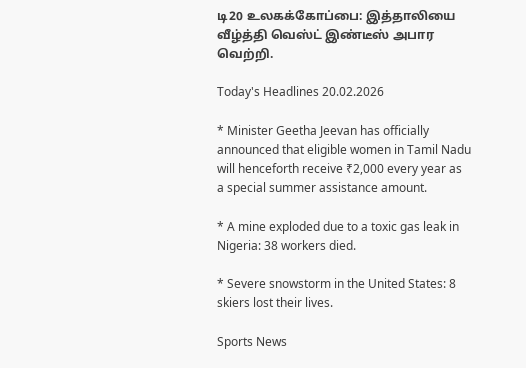டி20 உலகக்கோப்பை: இத்தாலியை வீழ்த்தி வெஸ்ட் இண்டீஸ் அபார வெற்றி.

Today's Headlines 20.02.2026

* Minister Geetha Jeevan has officially announced that eligible women in Tamil Nadu will henceforth receive ₹2,000 every year as a special summer assistance amount.

* A mine exploded due to a toxic gas leak in Nigeria: 38 workers died.

* Severe snowstorm in the United States: 8 skiers lost their lives.

Sports News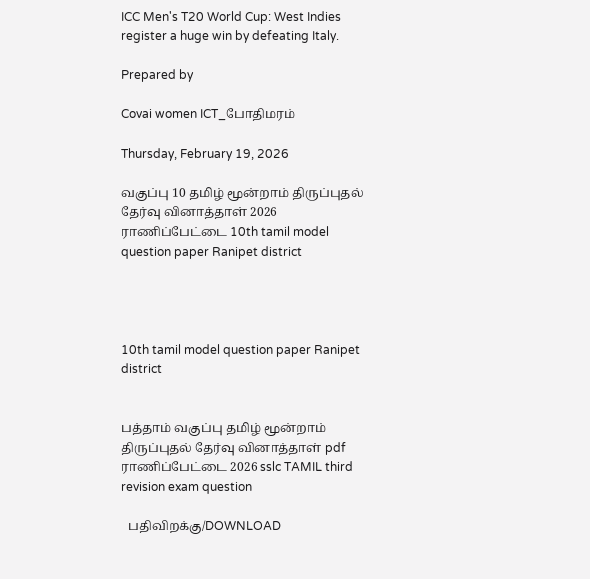ICC Men's T20 World Cup: West Indies register a huge win by defeating Italy.

Prepared by

Covai women ICT_போதிமரம்

Thursday, February 19, 2026

வகுப்பு 10 தமிழ் மூன்றாம் திருப்புதல் தேர்வு வினாத்தாள் 2026 ராணிப்பேட்டை 10th tamil model question paper Ranipet district




10th tamil model question paper Ranipet district


பத்தாம் வகுப்பு தமிழ் மூன்றாம் திருப்புதல் தேர்வு வினாத்தாள் pdf ராணிப்பேட்டை 2026 sslc TAMIL third revision exam question

  பதிவிறக்கு/DOWNLOAD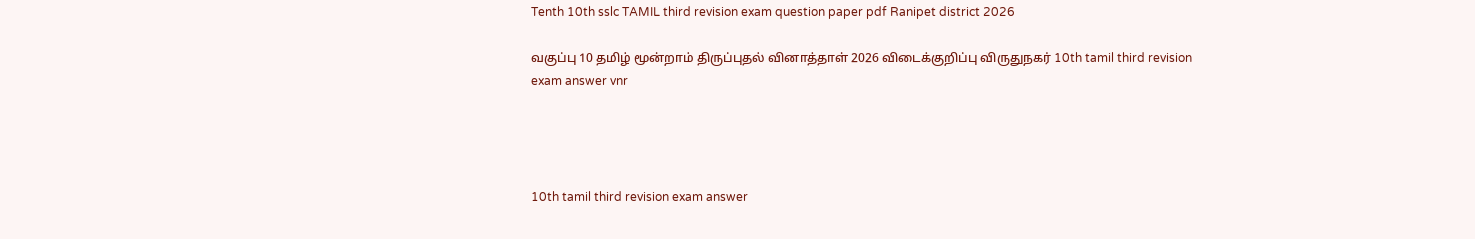Tenth 10th sslc TAMIL third revision exam question paper pdf Ranipet district 2026

வகுப்பு 10 தமிழ் மூன்றாம் திருப்புதல் வினாத்தாள் 2026 விடைக்குறிப்பு விருதுநகர் 10th tamil third revision exam answer vnr




10th tamil third revision exam answer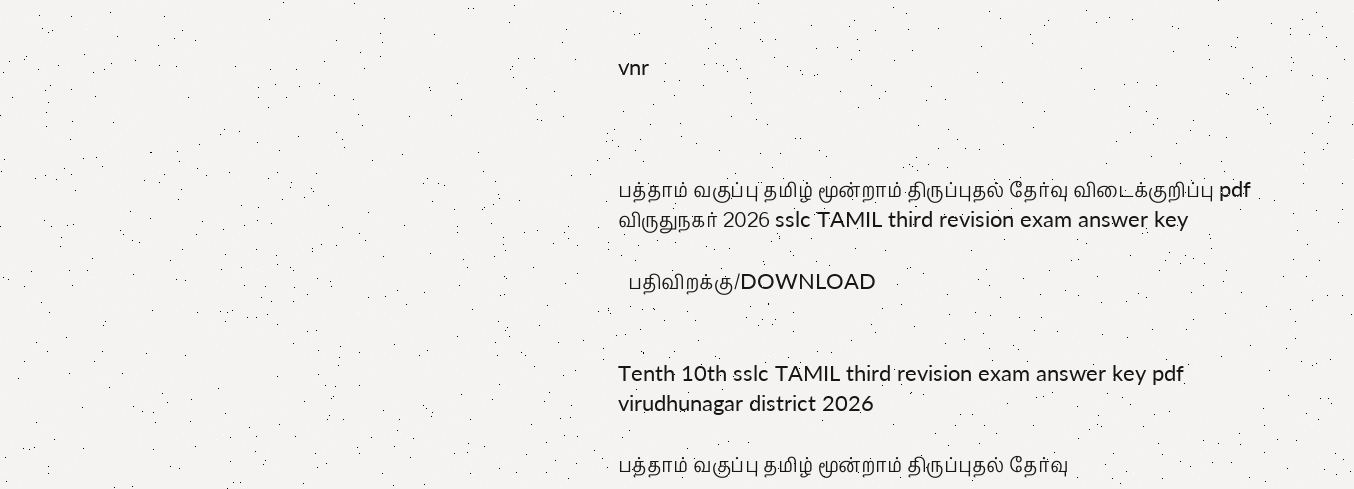vnr



பத்தாம் வகுப்பு தமிழ் மூன்றாம் திருப்புதல் தேர்வு விடைக்குறிப்பு pdf விருதுநகர் 2026 sslc TAMIL third revision exam answer key

  பதிவிறக்கு/DOWNLOAD


Tenth 10th sslc TAMIL third revision exam answer key pdf virudhunagar district 2026

பத்தாம் வகுப்பு தமிழ் மூன்றாம் திருப்புதல் தேர்வு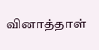வினாத்தாள்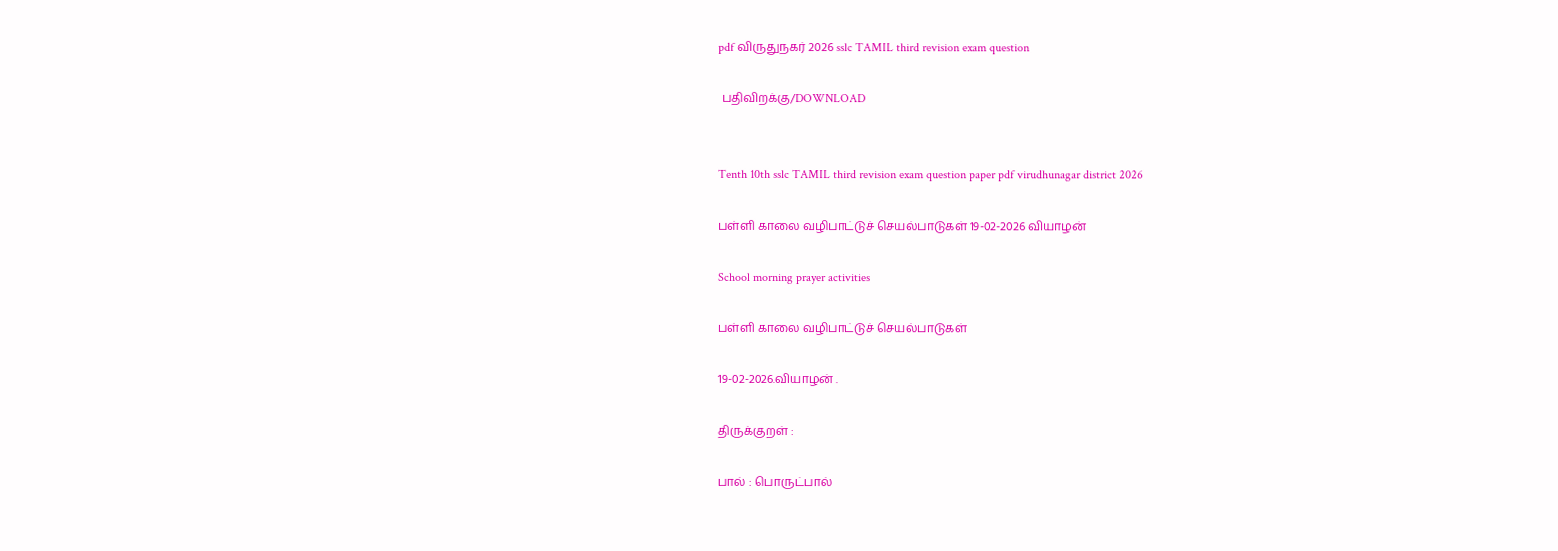pdf விருதுநகர் 2026 sslc TAMIL third revision exam question

 பதிவிறக்கு/DOWNLOAD


Tenth 10th sslc TAMIL third revision exam question paper pdf virudhunagar district 2026

பள்ளி காலை வழிபாட்டுச் செயல்பாடுகள் 19-02-2026 வியாழன்

School morning prayer activities

பள்ளி காலை வழிபாட்டுச் செயல்பாடுகள்

19-02-2026.வியாழன் .

திருக்குறள் :

பால் : பொருட்பால்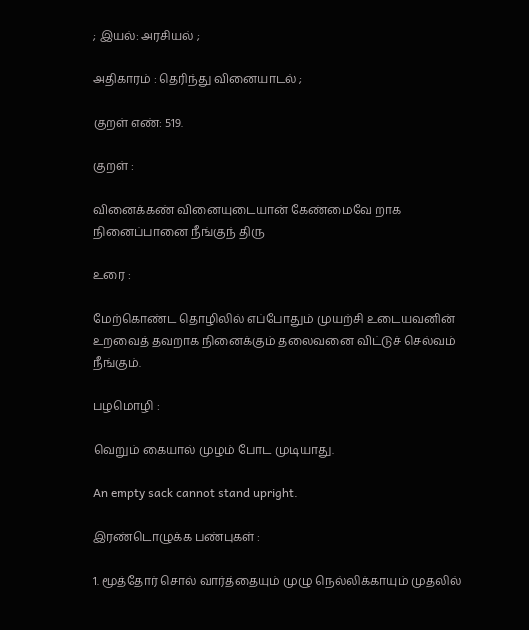; இயல்: அரசியல் ;

அதிகாரம் : தெரிந்து வினையாடல் ;

குறள் எண்: 519.

குறள் :

வினைக்கண் வினையுடையான் கேண்மைவே றாக
நினைப்பானை நீங்குந் திரு

உரை :

மேற்கொண்ட தொழிலில் எப்போதும் முயற்சி உடையவனின் உறவைத் தவறாக நினைக்கும் தலைவனை விட்டுச் செல்வம் நீங்கும்.

பழமொழி :

வெறும் கையால் முழம் போட முடியாது.

An empty sack cannot stand upright.

இரண்டொழுக்க பண்புகள் :

1. மூத்தோர் சொல் வார்த்தையும் முழு நெல்லிக்காயும் முதலில்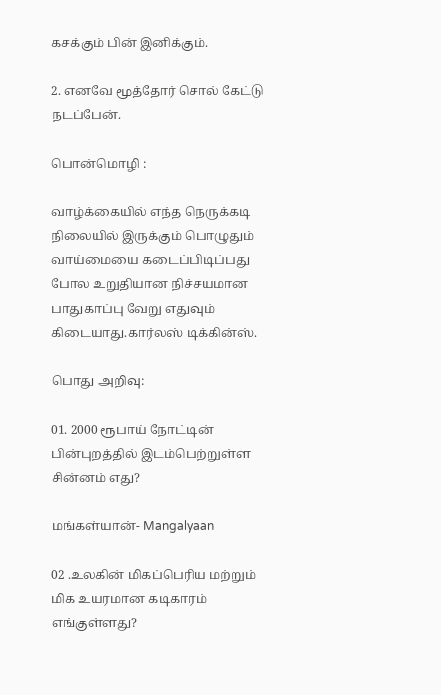கசக்கும் பின் இனிக்கும்.

2. எனவே மூத்தோர் சொல் கேட்டு நடப்பேன்.

பொன்மொழி :

வாழ்க்கையில் எந்த நெருக்கடி நிலையில் இருக்கும் பொழுதும் வாய்மையை கடைப்பிடிப்பது போல உறுதியான நிச்சயமான பாதுகாப்பு வேறு எதுவும் கிடையாது.கார்லஸ் டிக்கின்ஸ்.

பொது அறிவு:

01. 2000 ரூபாய் நோட்டின் பின்புறத்தில் இடம்பெற்றுள்ள சின்னம் எது?

மங்கள்யான்- Mangalyaan

02 .உலகின் மிகப்பெரிய மற்றும் மிக உயரமான கடிகாரம் எங்குள்ளது?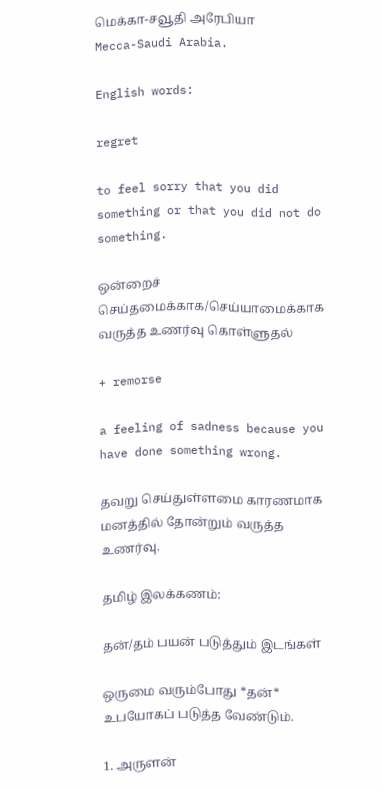மெக்கா-சவூதி அரேபியா
Mecca-Saudi Arabia.

English words:

regret

to feel sorry that you did something or that you did not do something.

ஒன்றைச் செய்தமைக்காக/செய்யாமைக்காக வருத்த உணர்வு கொள்ளுதல்

+ remorse

a feeling of sadness because you have done something wrong.

தவறு செய்துள்ளமை காரணமாக மனத்தில் தோன்றும் வருத்த உணர்வு.

தமிழ் இலக்கணம்:

தன்/தம் பயன் படுத்தும் இடங்கள்

ஒருமை வரும்போது *தன்* உபயோகப் படுத்த வேண்டும்.

1. அருளன்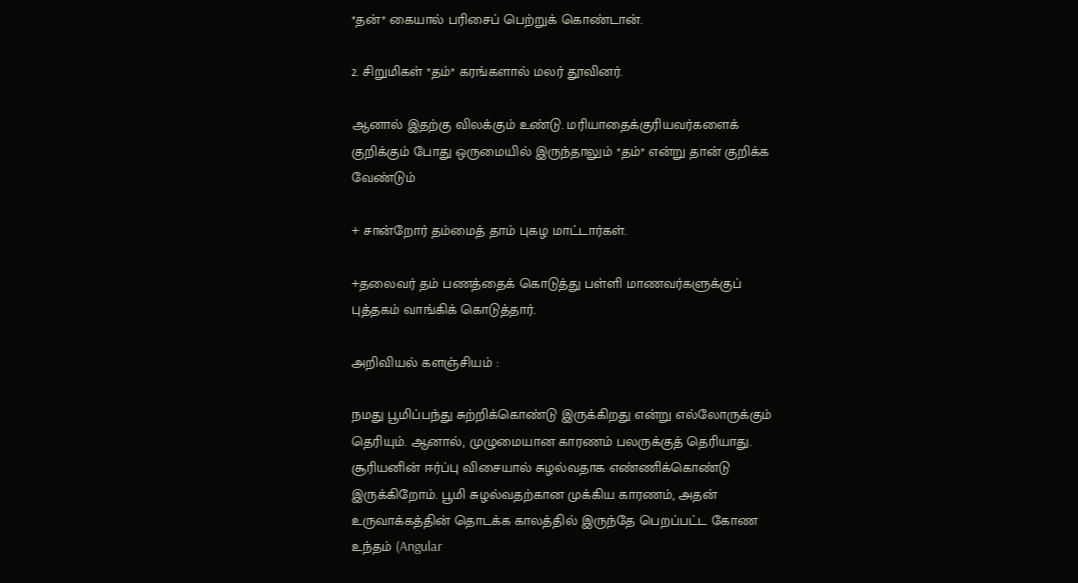*தன்* கையால் பரிசைப் பெற்றுக் கொண்டான்.

2. சிறுமிகள் *தம்* கரங்களால் மலர் தூவினர்.

ஆனால் இதற்கு விலக்கும் உண்டு. மரியாதைக்குரியவர்களைக் குறிக்கும் போது ஒருமையில் இருந்தாலும் *தம்* என்று தான் குறிக்க வேண்டும்

+ சான்றோர் தம்மைத் தாம் புகழ மாட்டார்கள்.

+தலைவர் தம் பணத்தைக் கொடுத்து பள்ளி மாணவர்களுக்குப் புத்தகம் வாங்கிக் கொடுத்தார்.

அறிவியல் களஞ்சியம் :

நமது பூமிப்பந்து சுற்றிக்கொண்டு இருக்கிறது என்று எல்லோருக்கும் தெரியும். ஆனால், முழுமையான காரணம் பலருக்குத் தெரியாது. சூரியனின் ஈர்ப்பு விசையால் சுழல்வதாக எண்ணிக்கொண்டு இருக்கிறோம். பூமி சுழல்வதற்கான முக்கிய காரணம், அதன் உருவாக்கத்தின் தொடக்க காலத்தில் இருந்தே பெறப்பட்ட கோண உந்தம் (Angular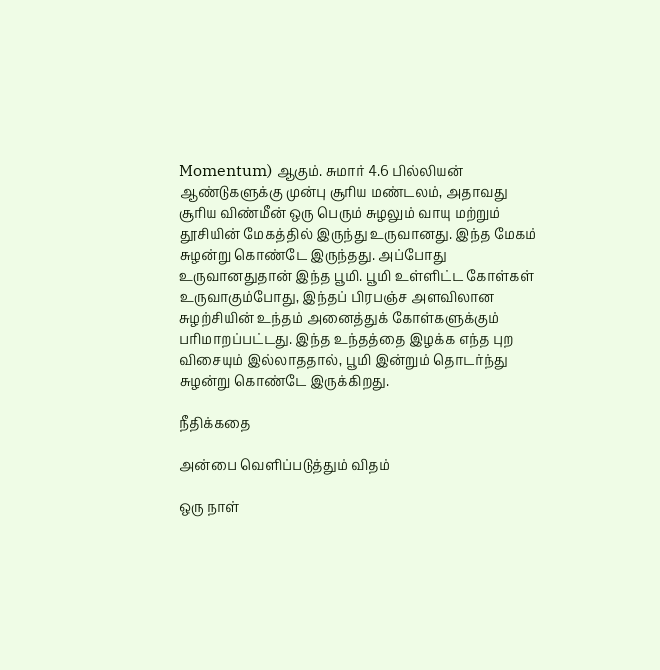Momentum) ஆகும். சுமார் 4.6 பில்லியன் ஆண்டுகளுக்கு முன்பு சூரிய மண்டலம், அதாவது சூரிய விண்மீன் ஒரு பெரும் சுழலும் வாயு மற்றும் தூசியின் மேகத்தில் இருந்து உருவானது. இந்த மேகம் சுழன்று கொண்டே இருந்தது. அப்போது உருவானதுதான் இந்த பூமி. பூமி உள்ளிட்ட கோள்கள் உருவாகும்போது, இந்தப் பிரபஞ்ச அளவிலான சுழற்சியின் உந்தம் அனைத்துக் கோள்களுக்கும் பரிமாறப்பட்டது. இந்த உந்தத்தை இழக்க எந்த புற விசையும் இல்லாததால், பூமி இன்றும் தொடர்ந்து சுழன்று கொண்டே இருக்கிறது.

நீதிக்கதை

அன்பை வெளிப்படுத்தும் விதம்

ஒரு நாள்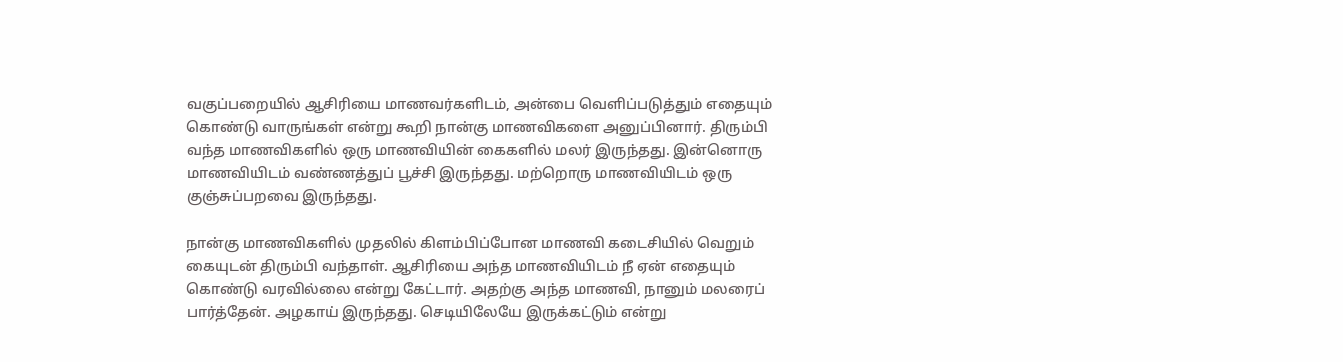வகுப்பறையில் ஆசிரியை மாணவர்களிடம், அன்பை வெளிப்படுத்தும் எதையும் கொண்டு வாருங்கள் என்று கூறி நான்கு மாணவிகளை அனுப்பினார். திரும்பி வந்த மாணவிகளில் ஒரு மாணவியின் கைகளில் மலர் இருந்தது. இன்னொரு மாணவியிடம் வண்ணத்துப் பூச்சி இருந்தது. மற்றொரு மாணவியிடம் ஒரு குஞ்சுப்பறவை இருந்தது.

நான்கு மாணவிகளில் முதலில் கிளம்பிப்போன மாணவி கடைசியில் வெறும் கையுடன் திரும்பி வந்தாள். ஆசிரியை அந்த மாணவியிடம் நீ ஏன் எதையும் கொண்டு வரவில்லை என்று கேட்டார். அதற்கு அந்த மாணவி, நானும் மலரைப் பார்த்தேன். அழகாய் இருந்தது. செடியிலேயே இருக்கட்டும் என்று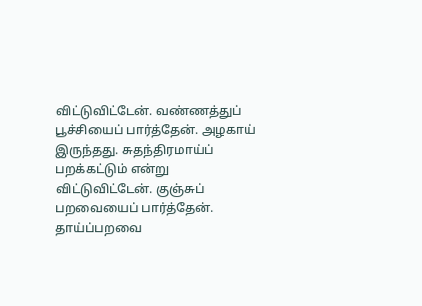விட்டுவிட்டேன். வண்ணத்துப் பூச்சியைப் பார்த்தேன். அழகாய் இருந்தது. சுதந்திரமாய்ப் பறக்கட்டும் என்று விட்டுவிட்டேன். குஞ்சுப் பறவையைப் பார்த்தேன். தாய்ப்பறவை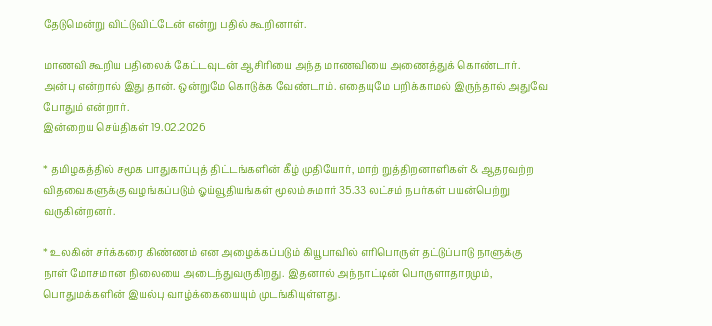தேடுமென்று விட்டுவிட்டேன் என்று பதில் கூறினாள்.

மாணவி கூறிய பதிலைக் கேட்டவுடன் ஆசிரியை அந்த மாணவியை அணைத்துக் கொண்டார். அன்பு என்றால் இது தான். ஒன்றுமே கொடுக்க வேண்டாம். எதையுமே பறிக்காமல் இருந்தால் அதுவே போதும் என்றார்.
இன்றைய செய்திகள் 19.02.2026

* தமிழகத்தில் சமூக பாதுகாப்புத் திட்டங்களின் கீழ் முதியோர், மாற் றுத்திறனாளிகள் & ஆதரவற்ற விதவைகளுக்கு வழங்கப்படும் ஓய்வூதியங்கள் மூலம் சுமார் 35.33 லட்சம் நபர்கள் பயன்பெற்று வருகின்றனர்.

* உலகின் சர்க்கரை கிண்ணம் என அழைக்கப்படும் கியூபாவில் எரிபொருள் தட்டுப்பாடு நாளுக்கு நாள் மோசமான நிலையை அடைந்துவருகிறது. இதனால் அந்நாட்டின் பொருளாதாரமும், பொதுமக்களின் இயல்பு வாழ்க்கையையும் முடங்கியுள்ளது.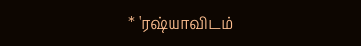* 'ரஷ்யாவிடம்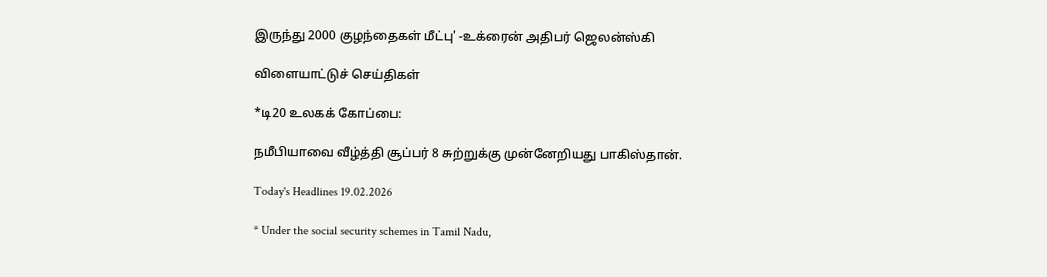இருந்து 2000 குழந்தைகள் மீட்பு' -உக்ரைன் அதிபர் ஜெலன்ஸ்கி

விளையாட்டுச் செய்திகள்

*டி20 உலகக் கோப்பை:

நமீபியாவை வீழ்த்தி சூப்பர் 8 சுற்றுக்கு முன்னேறியது பாகிஸ்தான்.

Today's Headlines 19.02.2026

* Under the social security schemes in Tamil Nadu,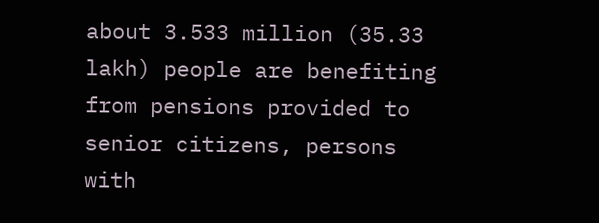about 3.533 million (35.33 lakh) people are benefiting from pensions provided to senior citizens, persons with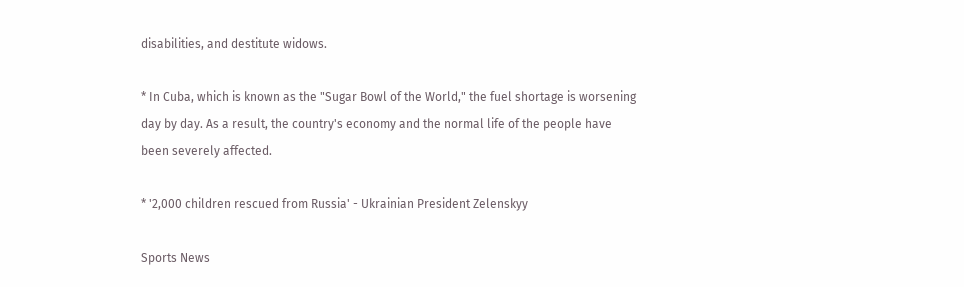disabilities, and destitute widows.

* In Cuba, which is known as the "Sugar Bowl of the World," the fuel shortage is worsening day by day. As a result, the country's economy and the normal life of the people have been severely affected.

* '2,000 children rescued from Russia' - Ukrainian President Zelenskyy

Sports News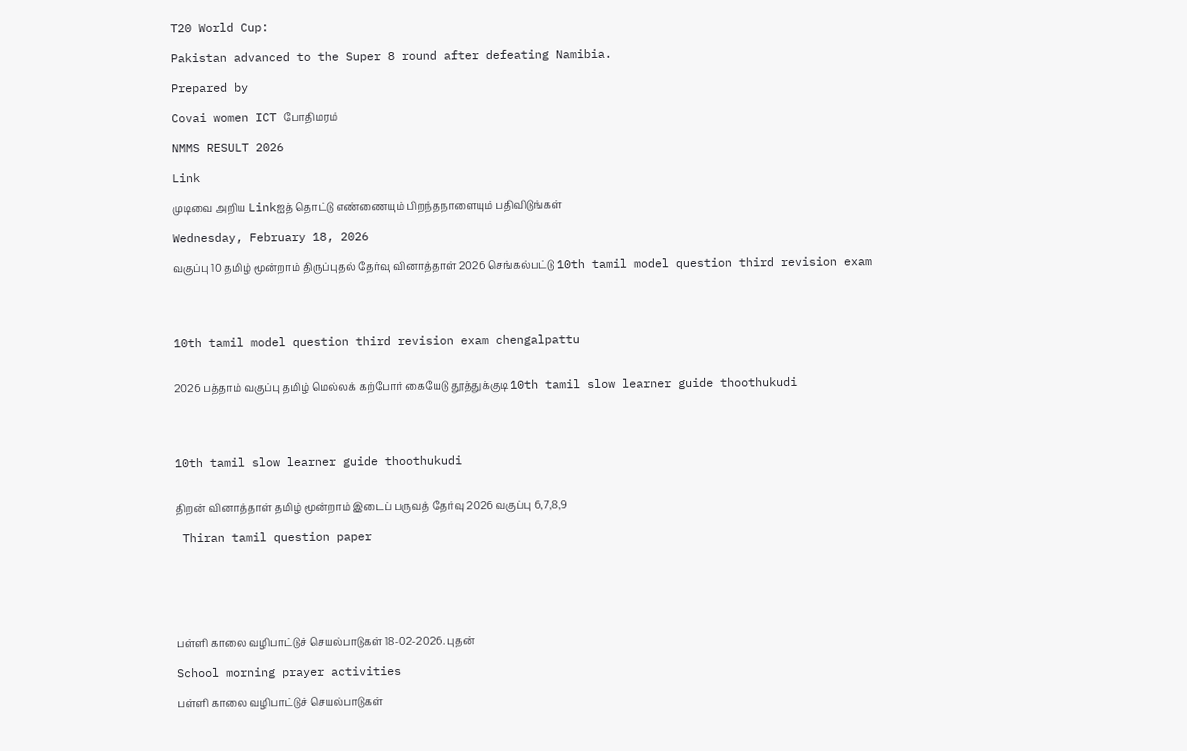T20 World Cup:

Pakistan advanced to the Super 8 round after defeating Namibia.

Prepared by

Covai women ICT போதிமரம்

NMMS RESULT 2026

Link

முடிவை அறிய Linkஐத் தொட்டு எண்ணையும் பிறந்தநாளையும் பதிவிடுங்கள்

Wednesday, February 18, 2026

வகுப்பு 10 தமிழ் மூன்றாம் திருப்புதல் தேர்வு வினாத்தாள் 2026 செங்கல்பட்டு 10th tamil model question third revision exam




10th tamil model question third revision exam chengalpattu


2026 பத்தாம் வகுப்பு தமிழ் மெல்லக் கற்போர் கையேடு தூத்துக்குடி 10th tamil slow learner guide thoothukudi




10th tamil slow learner guide thoothukudi


திறன் வினாத்தாள் தமிழ் மூன்றாம் இடைப் பருவத் தேர்வு 2026 வகுப்பு 6,7,8,9

 Thiran tamil question paper






பள்ளி காலை வழிபாட்டுச் செயல்பாடுகள் 18-02-2026. புதன்

School morning prayer activities

பள்ளி காலை வழிபாட்டுச் செயல்பாடுகள்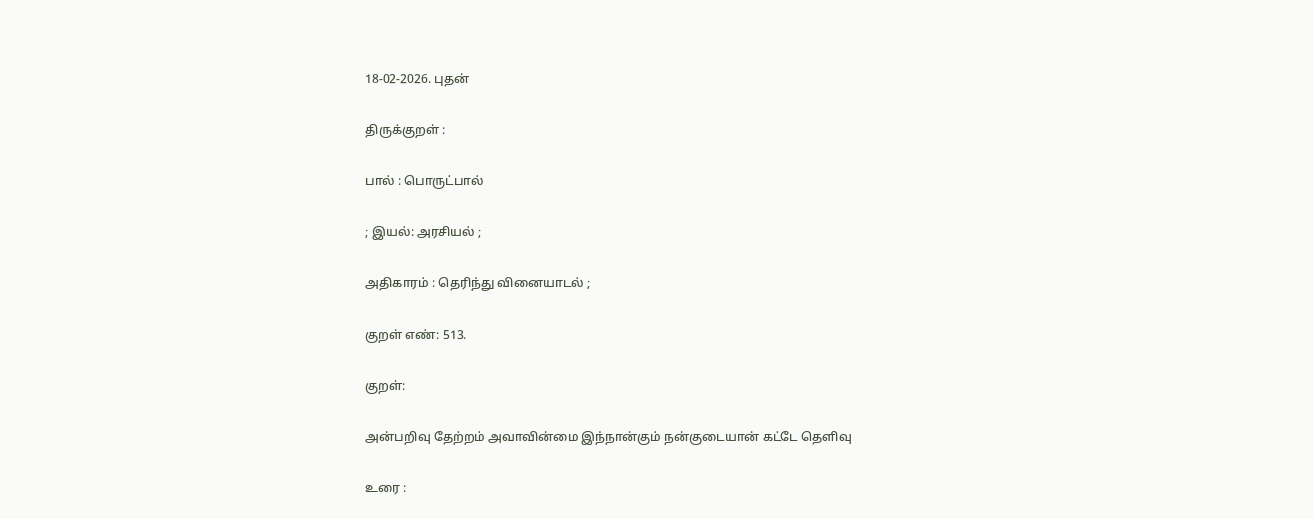18-02-2026. புதன்

திருக்குறள் :

பால் : பொருட்பால்

; இயல்: அரசியல் ;

அதிகாரம் : தெரிந்து வினையாடல் ;

குறள் எண்: 513.

குறள்:

அன்பறிவு தேற்றம் அவாவின்மை இந்நான்கும் நன்குடையான் கட்டே தெளிவு

உரை :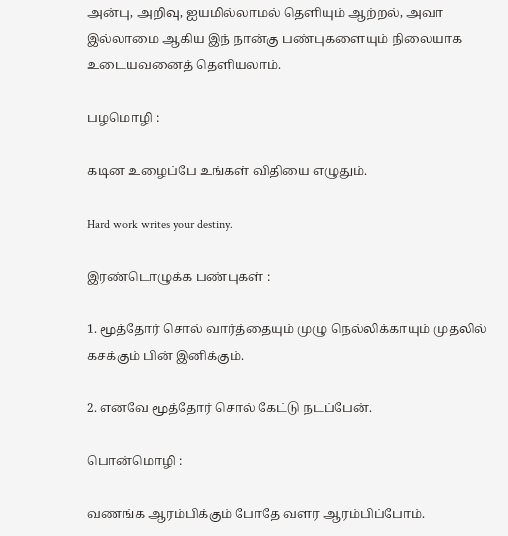அன்பு, அறிவு, ஐயமில்லாமல் தெளியும் ஆற்றல், அவா இல்லாமை ஆகிய இந் நான்கு பண்புகளையும் நிலையாக உடையவனைத் தெளியலாம்.

பழமொழி :

கடின உழைப்பே உங்கள் விதியை எழுதும்.

Hard work writes your destiny.

இரண்டொழுக்க பண்புகள் :

1. மூத்தோர் சொல் வார்த்தையும் முழு நெல்லிக்காயும் முதலில் கசக்கும் பின் இனிக்கும்.

2. எனவே மூத்தோர் சொல் கேட்டு நடப்பேன்.

பொன்மொழி :

வணங்க ஆரம்பிக்கும் போதே வளர ஆரம்பிப்போம்.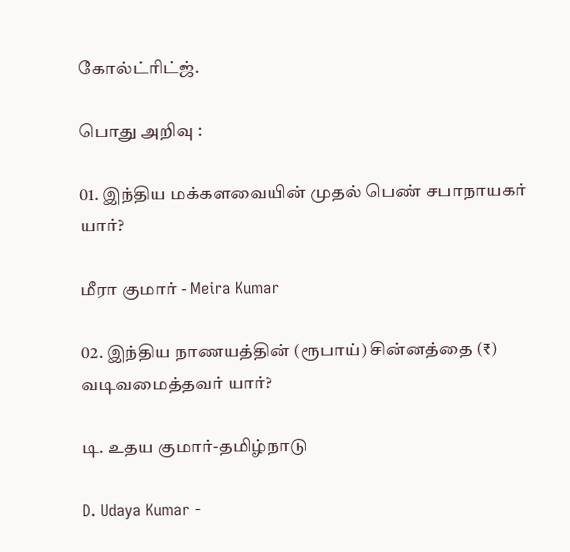கோல்ட்ரிட்ஜ்.

பொது அறிவு :

01. இந்திய மக்களவையின் முதல் பெண் சபாநாயகர் யார்?

மீரா குமார் - Meira Kumar

02. இந்திய நாணயத்தின் (ரூபாய்) சின்னத்தை (₹) வடிவமைத்தவர் யார்?

டி. உதய குமார்-தமிழ்நாடு

D. Udaya Kumar -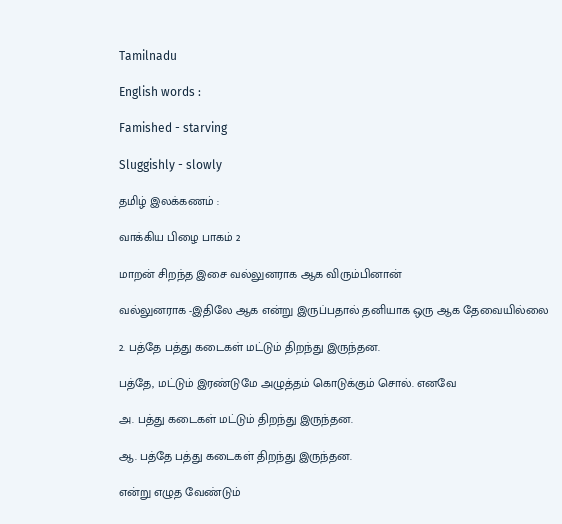Tamilnadu

English words :

Famished - starving

Sluggishly - slowly

தமிழ் இலக்கணம் :

வாக்கிய பிழை பாகம் 2

மாறன் சிறந்த இசை வல்லுனராக ஆக விரும்பினான்

வல்லுனராக -இதிலே ஆக என்று இருப்பதால் தனியாக ஒரு ஆக தேவையில்லை

2. பத்தே பத்து கடைகள் மட்டும் திறந்து இருந்தன.

பத்தே, மட்டும் இரண்டுமே அழுத்தம் கொடுக்கும் சொல். எனவே

அ. பத்து கடைகள் மட்டும் திறந்து இருந்தன.

ஆ. பத்தே பத்து கடைகள் திறந்து இருந்தன.

என்று எழுத வேண்டும்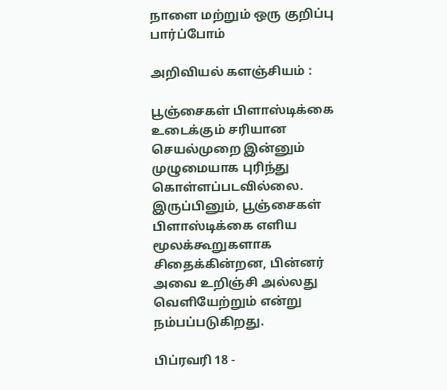நாளை மற்றும் ஒரு குறிப்பு பார்ப்போம்

அறிவியல் களஞ்சியம் :

பூஞ்சைகள் பிளாஸ்டிக்கை உடைக்கும் சரியான செயல்முறை இன்னும் முழுமையாக புரிந்து கொள்ளப்படவில்லை. இருப்பினும், பூஞ்சைகள் பிளாஸ்டிக்கை எளிய மூலக்கூறுகளாக சிதைக்கின்றன, பின்னர் அவை உறிஞ்சி அல்லது வெளியேற்றும் என்று நம்பப்படுகிறது.

பிப்ரவரி 18 -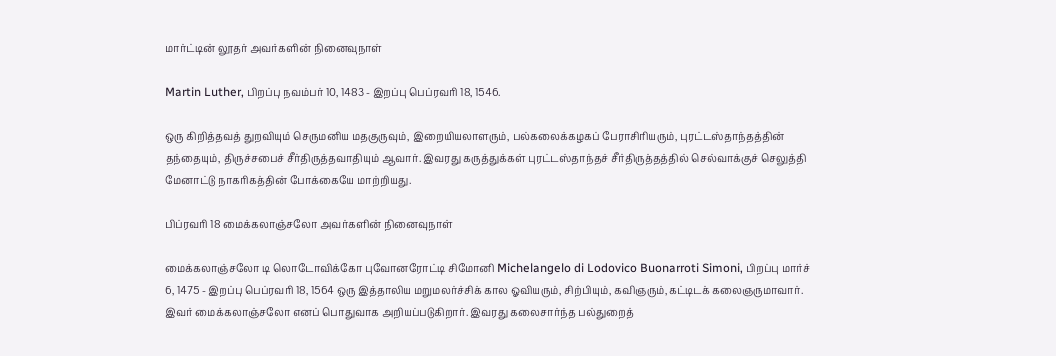மார்ட்டின் லூதர் அவர்களின் நினைவுநாள்

Martin Luther, பிறப்பு நவம்பர் 10, 1483 - இறப்பு பெப்ரவரி 18, 1546.

ஒரு கிறித்தவத் துறவியும் செருமனிய மதகுருவும், இறையியலாளரும், பல்கலைக்கழகப் பேராசிரியரும், புரட்டஸ்தாந்தத்தின் தந்தையும், திருச்சபைச் சீர்திருத்தவாதியும் ஆவார். இவரது கருத்துக்கள் புரட்டஸ்தாந்தச் சீர்திருத்தத்தில் செல்வாக்குச் செலுத்தி மேனாட்டு நாகரிகத்தின் போக்கையே மாற்றியது.

பிப்ரவரி 18 மைக்கலாஞ்சலோ அவர்களின் நினைவுநாள்

மைக்கலாஞ்சலோ டி லொடோவிக்கோ புவோனரோட்டி சிமோனி Michelangelo di Lodovico Buonarroti Simoni, பிறப்பு மார்ச் 6, 1475 - இறப்பு பெப்ரவரி 18, 1564 ஒரு இத்தாலிய மறுமலர்ச்சிக் கால ஓவியரும், சிற்பியும், கவிஞரும்,கட்டிடக் கலைஞருமாவார். இவர் மைக்கலாஞ்சலோ எனப் பொதுவாக அறியப்படுகிறார். இவரது கலைசார்ந்த பல்துறைத்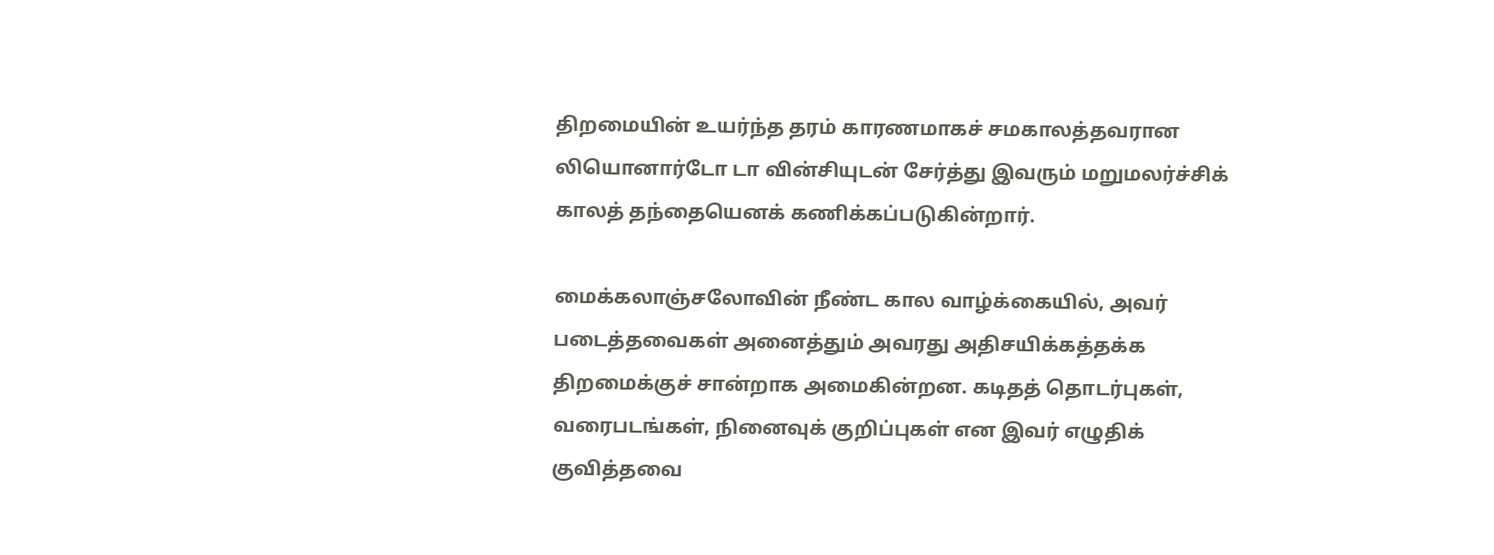திறமையின் உயர்ந்த தரம் காரணமாகச் சமகாலத்தவரான லியொனார்டோ டா வின்சியுடன் சேர்த்து இவரும் மறுமலர்ச்சிக் காலத் தந்தையெனக் கணிக்கப்படுகின்றார்.

மைக்கலாஞ்சலோவின் நீண்ட கால வாழ்க்கையில், அவர் படைத்தவைகள் அனைத்தும் அவரது அதிசயிக்கத்தக்க திறமைக்குச் சான்றாக அமைகின்றன. கடிதத் தொடர்புகள், வரைபடங்கள், நினைவுக் குறிப்புகள் என இவர் எழுதிக் குவித்தவை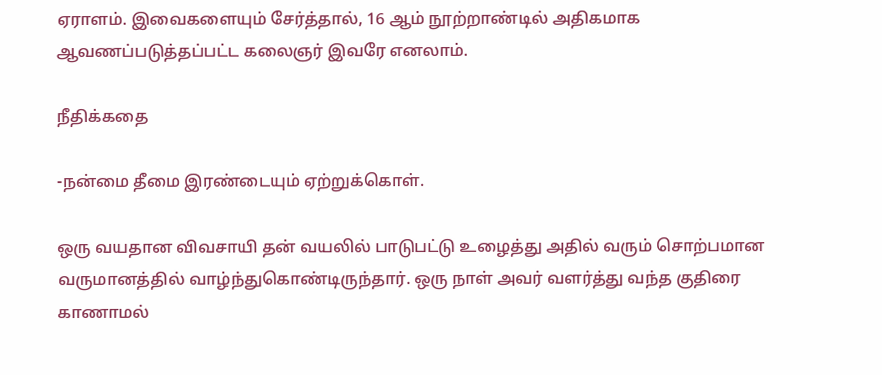ஏராளம். இவைகளையும் சேர்த்தால், 16 ஆம் நூற்றாண்டில் அதிகமாக ஆவணப்படுத்தப்பட்ட கலைஞர் இவரே எனலாம்.

நீதிக்கதை

-நன்மை தீமை இரண்டையும் ஏற்றுக்கொள்.

ஒரு வயதான விவசாயி தன் வயலில் பாடுபட்டு உழைத்து அதில் வரும் சொற்பமான வருமானத்தில் வாழ்ந்துகொண்டிருந்தார். ஒரு நாள் அவர் வளர்த்து வந்த குதிரை காணாமல்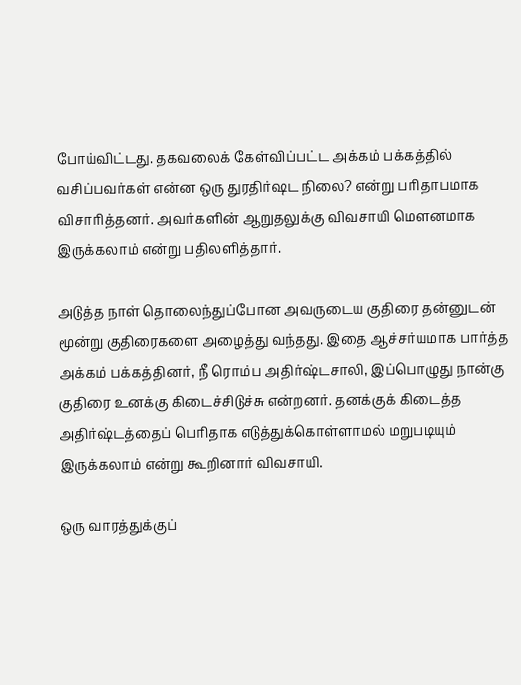போய்விட்டது. தகவலைக் கேள்விப்பட்ட அக்கம் பக்கத்தில் வசிப்பவர்கள் என்ன ஒரு துரதிர்ஷட நிலை? என்று பரிதாபமாக விசாரித்தனர். அவர்களின் ஆறுதலுக்கு விவசாயி மௌனமாக இருக்கலாம் என்று பதிலளித்தார்.

அடுத்த நாள் தொலைந்துப்போன அவருடைய குதிரை தன்னுடன் மூன்று குதிரைகளை அழைத்து வந்தது. இதை ஆச்சர்யமாக பார்த்த அக்கம் பக்கத்தினர், நீ ரொம்ப அதிர்ஷ்டசாலி, இப்பொழுது நான்கு குதிரை உனக்கு கிடைச்சிடுச்சு என்றனர். தனக்குக் கிடைத்த அதிர்ஷ்டத்தைப் பெரிதாக எடுத்துக்கொள்ளாமல் மறுபடியும் இருக்கலாம் என்று கூறினார் விவசாயி.

ஒரு வாரத்துக்குப்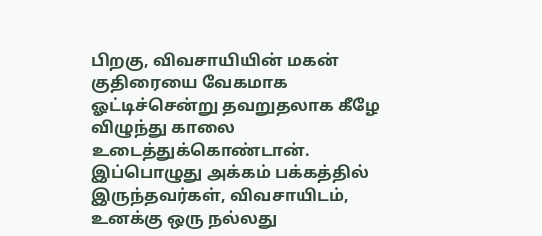பிறகு, விவசாயியின் மகன் குதிரையை வேகமாக ஓட்டிச்சென்று தவறுதலாக கீழே விழுந்து காலை உடைத்துக்கொண்டான். இப்பொழுது அக்கம் பக்கத்தில் இருந்தவர்கள், விவசாயிடம், உனக்கு ஒரு நல்லது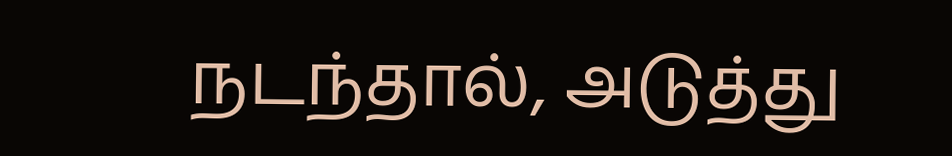நடந்தால், அடுத்து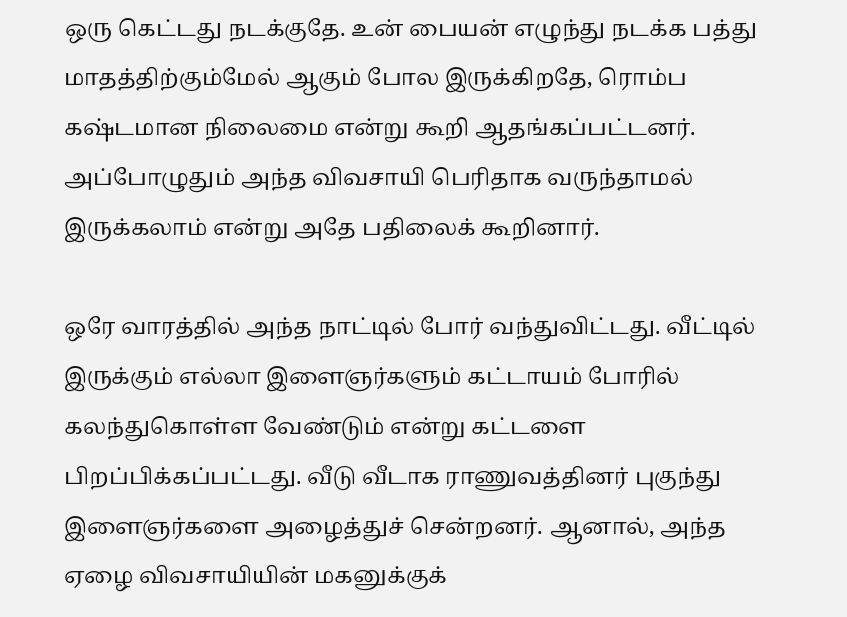ஒரு கெட்டது நடக்குதே. உன் பையன் எழுந்து நடக்க பத்து மாதத்திற்கும்மேல் ஆகும் போல இருக்கிறதே, ரொம்ப கஷ்டமான நிலைமை என்று கூறி ஆதங்கப்பட்டனர். அப்போழுதும் அந்த விவசாயி பெரிதாக வருந்தாமல் இருக்கலாம் என்று அதே பதிலைக் கூறினார்.

ஒரே வாரத்தில் அந்த நாட்டில் போர் வந்துவிட்டது. வீட்டில் இருக்கும் எல்லா இளைஞர்களும் கட்டாயம் போரில் கலந்துகொள்ள வேண்டும் என்று கட்டளை பிறப்பிக்கப்பட்டது. வீடு வீடாக ராணுவத்தினர் புகுந்து இளைஞர்களை அழைத்துச் சென்றனர். ஆனால், அந்த ஏழை விவசாயியின் மகனுக்குக்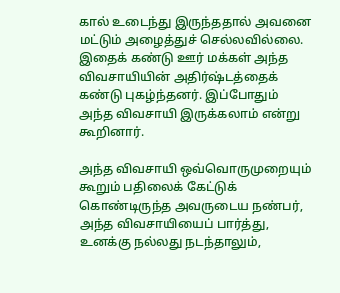கால் உடைந்து இருந்ததால் அவனை மட்டும் அழைத்துச் செல்லவில்லை. இதைக் கண்டு ஊர் மக்கள் அந்த விவசாயியின் அதிர்ஷ்டத்தைக் கண்டு புகழ்ந்தனர். இப்போதும் அந்த விவசாயி இருக்கலாம் என்று கூறினார்.

அந்த விவசாயி ஒவ்வொருமுறையும் கூறும் பதிலைக் கேட்டுக் கொண்டிருந்த அவருடைய நண்பர், அந்த விவசாயியைப் பார்த்து, உனக்கு நல்லது நடந்தாலும்,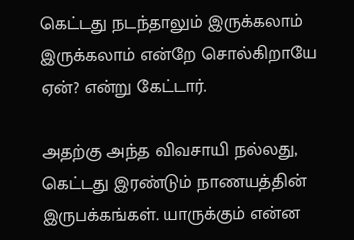கெட்டது நடந்தாலும் இருக்கலாம் இருக்கலாம் என்றே சொல்கிறாயே ஏன்? என்று கேட்டார்.

அதற்கு அந்த விவசாயி நல்லது, கெட்டது இரண்டும் நாணயத்தின் இருபக்கங்கள். யாருக்கும் என்ன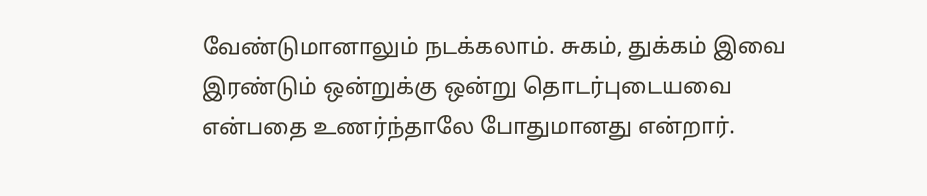வேண்டுமானாலும் நடக்கலாம். சுகம், துக்கம் இவை இரண்டும் ஒன்றுக்கு ஒன்று தொடர்புடையவை என்பதை உணர்ந்தாலே போதுமானது என்றார்.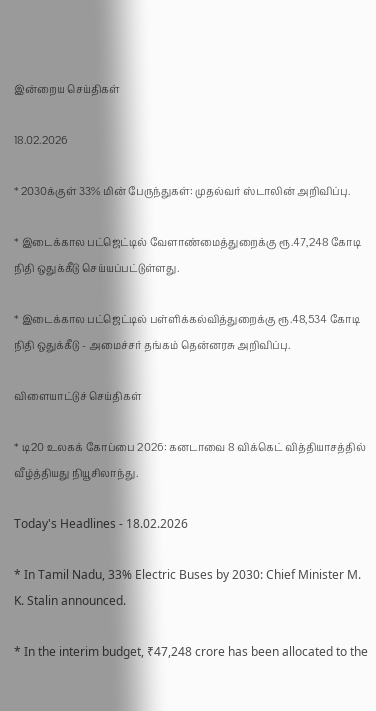இன்றைய செய்திகள்

18.02.2026

* 2030க்குள் 33% மின் பேருந்துகள்: முதல்வர் ஸ்டாலின் அறிவிப்பு.

* இடைக்கால பட்ஜெட்டில் வேளாண்மைத்துறைக்கு ரூ.47,248 கோடி நிதி ஒதுக்கீடு செய்யப்பட்டுள்ளது.

* இடைக்கால பட்ஜெட்டில் பள்ளிக்கல்வித்துறைக்கு ரூ.48,534 கோடி நிதி ஒதுக்கீடு - அமைச்சர் தங்கம் தென்னரசு அறிவிப்பு.

விளையாட்டுச் செய்திகள்

* டி20 உலகக் கோப்பை 2026: கனடாவை 8 விக்கெட் வித்தியாசத்தில் வீழ்த்தியது நியூசிலாந்து.

Today's Headlines - 18.02.2026

* In Tamil Nadu, 33% Electric Buses by 2030: Chief Minister M. K. Stalin announced.

* In the interim budget, ₹47,248 crore has been allocated to the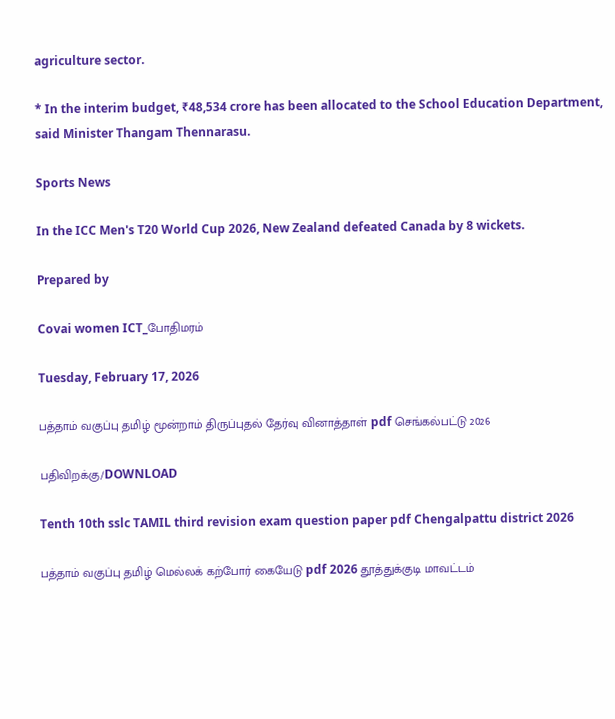agriculture sector.

* In the interim budget, ₹48,534 crore has been allocated to the School Education Department, said Minister Thangam Thennarasu.

Sports News

In the ICC Men's T20 World Cup 2026, New Zealand defeated Canada by 8 wickets.

Prepared by

Covai women ICT_போதிமரம்

Tuesday, February 17, 2026

பத்தாம் வகுப்பு தமிழ் மூன்றாம் திருப்புதல் தேர்வு வினாத்தாள் pdf செங்கல்பட்டு 2026

பதிவிறக்கு/DOWNLOAD

Tenth 10th sslc TAMIL third revision exam question paper pdf Chengalpattu district 2026

பத்தாம் வகுப்பு தமிழ் மெல்லக் கற்போர் கையேடு pdf 2026 தூத்துக்குடி மாவட்டம்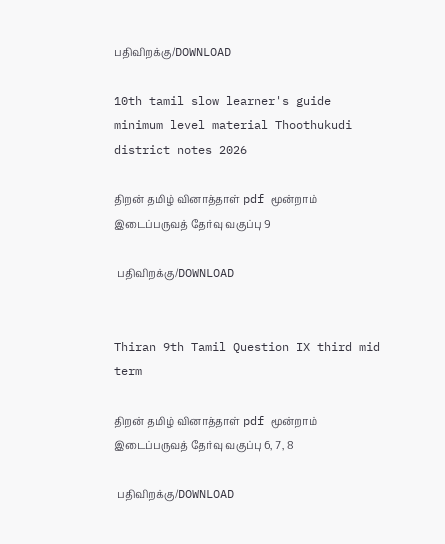பதிவிறக்கு/DOWNLOAD

10th tamil slow learner's guide minimum level material Thoothukudi district notes 2026

திறன் தமிழ் வினாத்தாள் pdf மூன்றாம் இடைப்பருவத் தேர்வு வகுப்பு 9

 பதிவிறக்கு/DOWNLOAD


Thiran 9th Tamil Question IX third mid term

திறன் தமிழ் வினாத்தாள் pdf மூன்றாம் இடைப்பருவத் தேர்வு வகுப்பு 6, 7, 8

 பதிவிறக்கு/DOWNLOAD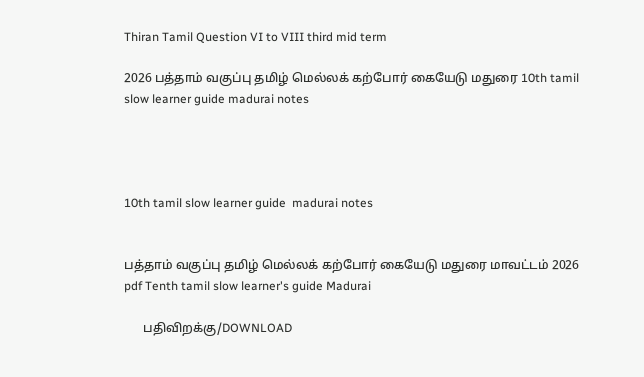Thiran Tamil Question VI to VIII third mid term

2026 பத்தாம் வகுப்பு தமிழ் மெல்லக் கற்போர் கையேடு மதுரை 10th tamil slow learner guide madurai notes




10th tamil slow learner guide  madurai notes


பத்தாம் வகுப்பு தமிழ் மெல்லக் கற்போர் கையேடு மதுரை மாவட்டம் 2026 pdf Tenth tamil slow learner's guide Madurai

      பதிவிறக்கு/DOWNLOAD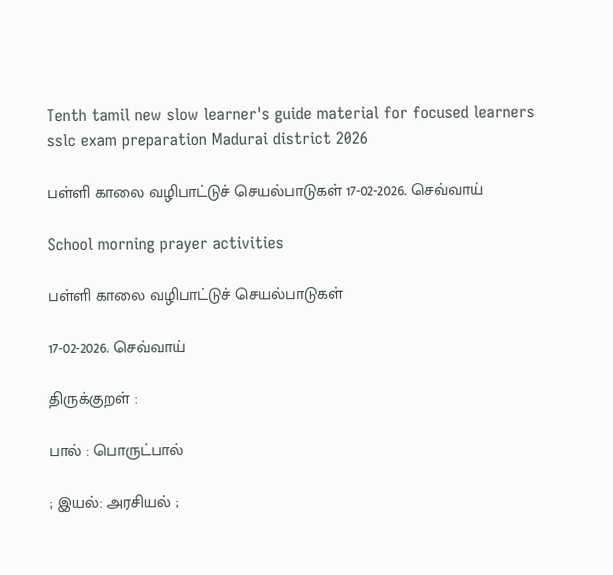Tenth tamil new slow learner's guide material for focused learners sslc exam preparation Madurai district 2026

பள்ளி காலை வழிபாட்டுச் செயல்பாடுகள் 17-02-2026. செவ்வாய்

School morning prayer activities

பள்ளி காலை வழிபாட்டுச் செயல்பாடுகள்

17-02-2026. செவ்வாய்

திருக்குறள் :

பால் : பொருட்பால்

; இயல்: அரசியல் ;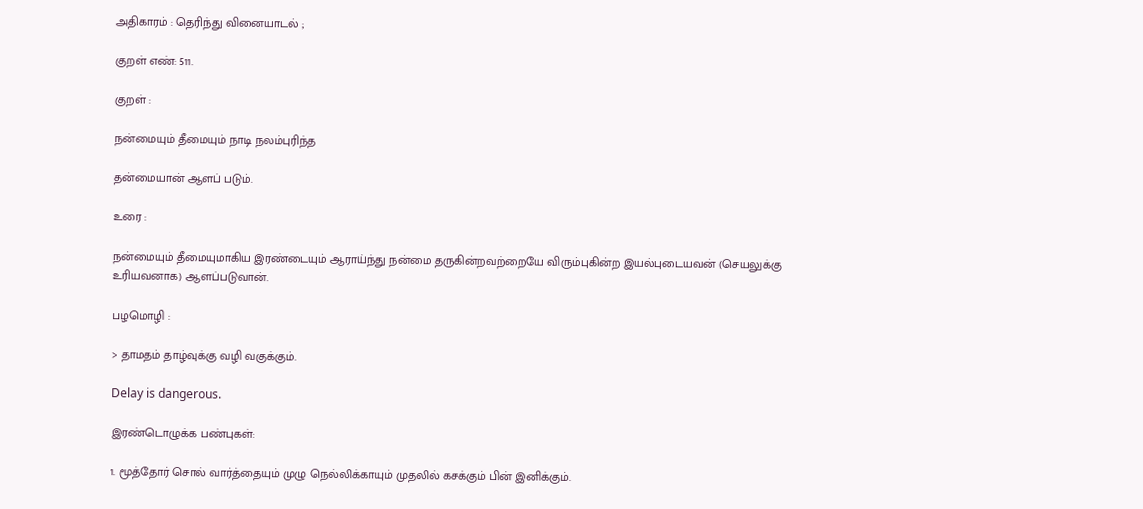அதிகாரம் : தெரிந்து வினையாடல் ;

குறள் எண்: 511.

குறள் :

நன்மையும் தீமையும் நாடி நலம்புரிந்த

தன்மையான் ஆளப் படும்.

உரை :

நன்மையும் தீமையுமாகிய இரண்டையும் ஆராய்ந்து நன்மை தருகின்றவற்றையே விரும்புகின்ற இயல்புடையவன் (செயலுக்கு உரியவனாக) ஆளப்படுவான்.

பழமொழி :

> தாமதம் தாழ்வுக்கு வழி வகுக்கும்.

Delay is dangerous.

இரண்டொழுக்க பண்புகள்:

1. மூத்தோர் சொல் வார்த்தையும் முழு நெல்லிக்காயும் முதலில் கசக்கும் பின் இனிக்கும்.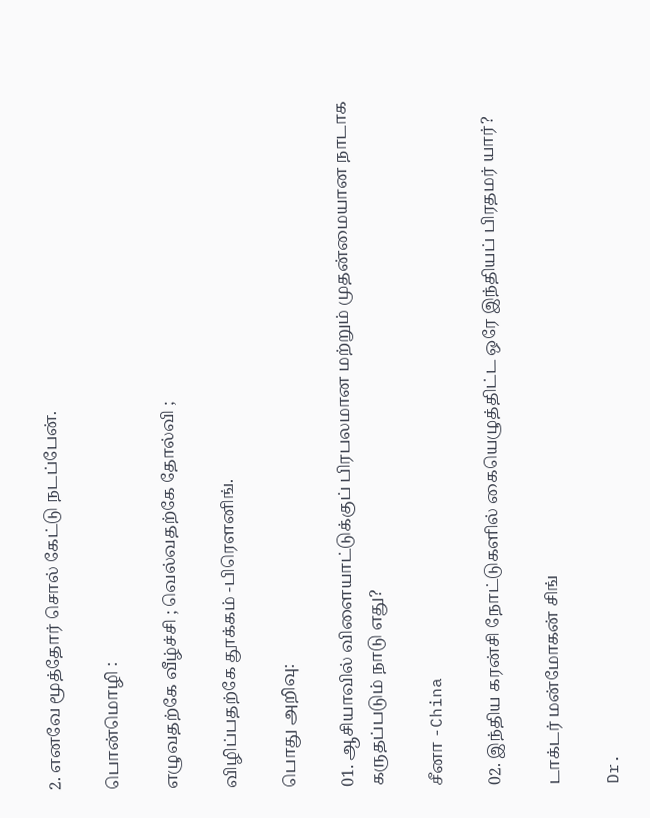2. எனவே மூத்தோர் சொல் கேட்டு நடப்பேன்.

பொன்மொழி :

எழுவதற்கே வீழ்ச்சி ; வெல்வதற்கே தோல்வி ;

விழிப்பதற்கே தூக்கம் -பிரெளனிங்.

பொது அறிவு:

01. ஆசியாவில் விளையாட்டுக்குப் பிரபலமான மற்றும் முதன்மையான நாடாக கருதப்படும் நாடு எது?

சீனா -China

02. இந்திய கரன்சி நோட்டுகளில் கையெழுத்திட்ட ஒரே இந்தியப் பிரதமர் யார்?

டாக்டர் மன்மோகன் சிங்

Dr.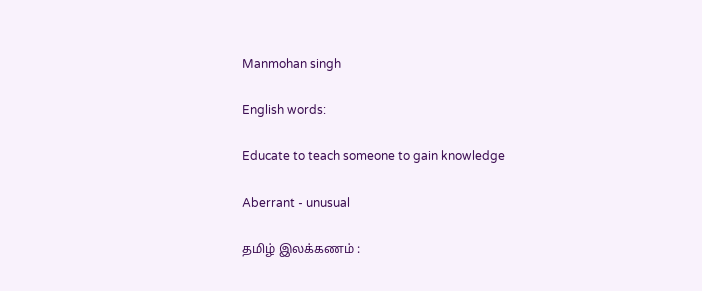Manmohan singh

English words:

Educate to teach someone to gain knowledge

Aberrant - unusual

தமிழ் இலக்கணம் :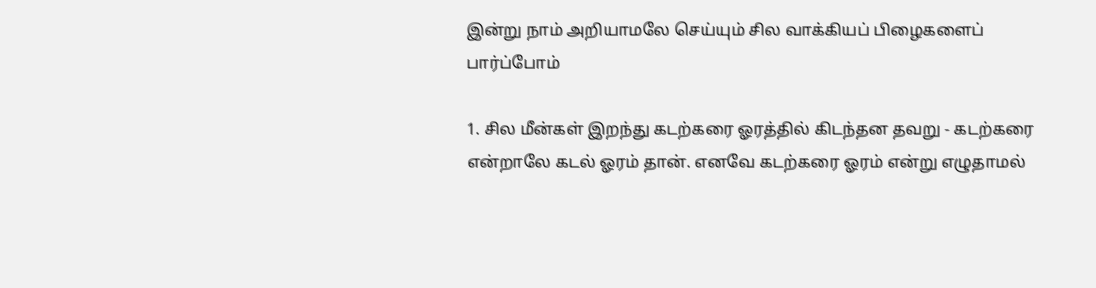இன்று நாம் அறியாமலே செய்யும் சில வாக்கியப் பிழைகளைப் பார்ப்போம்

1. சில மீன்கள் இறந்து கடற்கரை ஓரத்தில் கிடந்தன தவறு - கடற்கரை என்றாலே கடல் ஓரம் தான். எனவே கடற்கரை ஓரம் என்று எழுதாமல்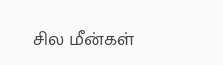சில மீன்கள்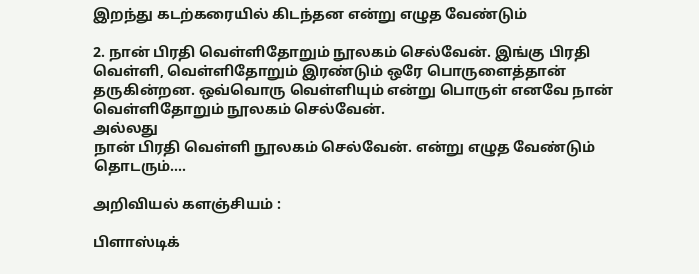இறந்து கடற்கரையில் கிடந்தன என்று எழுத வேண்டும்

2. நான் பிரதி வெள்ளிதோறும் நூலகம் செல்வேன். இங்கு பிரதி வெள்ளி, வெள்ளிதோறும் இரண்டும் ஒரே பொருளைத்தான் தருகின்றன. ஒவ்வொரு வெள்ளியும் என்று பொருள் எனவே நான் வெள்ளிதோறும் நூலகம் செல்வேன்.
அல்லது
நான் பிரதி வெள்ளி நூலகம் செல்வேன். என்று எழுத வேண்டும்
தொடரும்....

அறிவியல் களஞ்சியம் :

பிளாஸ்டிக்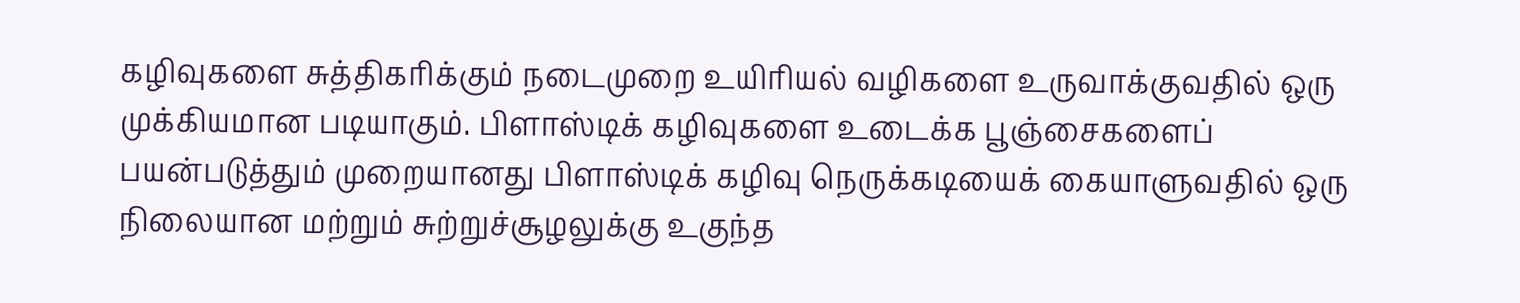கழிவுகளை சுத்திகரிக்கும் நடைமுறை உயிரியல் வழிகளை உருவாக்குவதில் ஒரு முக்கியமான படியாகும். பிளாஸ்டிக் கழிவுகளை உடைக்க பூஞ்சைகளைப் பயன்படுத்தும் முறையானது பிளாஸ்டிக் கழிவு நெருக்கடியைக் கையாளுவதில் ஒரு நிலையான மற்றும் சுற்றுச்சூழலுக்கு உகுந்த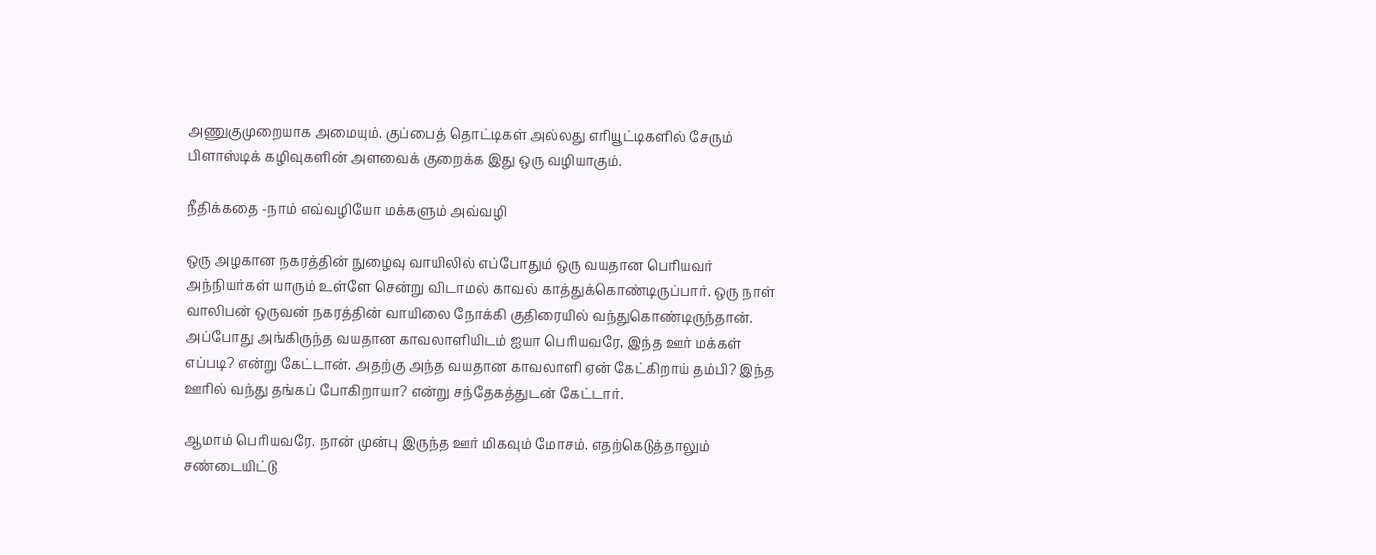அணுகுமுறையாக அமையும். குப்பைத் தொட்டிகள் அல்லது எரியூட்டிகளில் சேரும் பிளாஸ்டிக் கழிவுகளின் அளவைக் குறைக்க இது ஒரு வழியாகும்.

நீதிக்கதை -நாம் எவ்வழியோ மக்களும் அவ்வழி

ஒரு அழகான நகரத்தின் நுழைவு வாயிலில் எப்போதும் ஒரு வயதான பெரியவர் அந்நியர்கள் யாரும் உள்ளே சென்று விடாமல் காவல் காத்துக்கொண்டிருப்பார். ஒரு நாள் வாலிபன் ஒருவன் நகரத்தின் வாயிலை நோக்கி குதிரையில் வந்துகொண்டிருந்தான். அப்போது அங்கிருந்த வயதான காவலாளியிடம் ஐயா பெரியவரே, இந்த ஊர் மக்கள் எப்படி? என்று கேட்டான். அதற்கு அந்த வயதான காவலாளி ஏன் கேட்கிறாய் தம்பி? இந்த ஊரில் வந்து தங்கப் போகிறாயா? என்று சந்தேகத்துடன் கேட்டார்.

ஆமாம் பெரியவரே. நான் முன்பு இருந்த ஊர் மிகவும் மோசம். எதற்கெடுத்தாலும் சண்டையிட்டு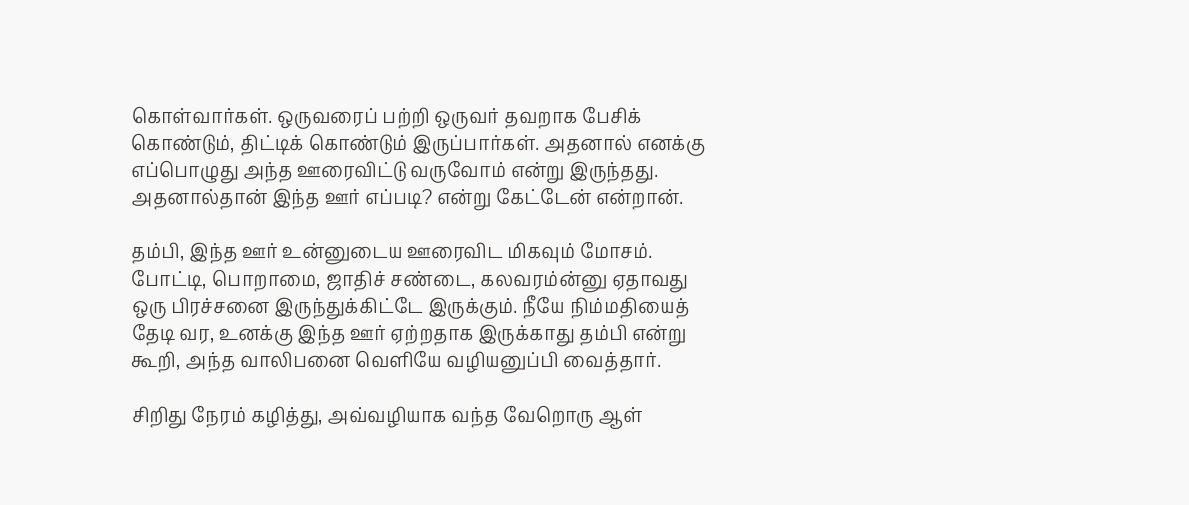கொள்வார்கள். ஒருவரைப் பற்றி ஒருவர் தவறாக பேசிக் கொண்டும், திட்டிக் கொண்டும் இருப்பார்கள். அதனால் எனக்கு எப்பொழுது அந்த ஊரைவிட்டு வருவோம் என்று இருந்தது. அதனால்தான் இந்த ஊர் எப்படி? என்று கேட்டேன் என்றான்.

தம்பி, இந்த ஊர் உன்னுடைய ஊரைவிட மிகவும் மோசம். போட்டி, பொறாமை, ஜாதிச் சண்டை, கலவரம்ன்னு ஏதாவது ஒரு பிரச்சனை இருந்துக்கிட்டே இருக்கும். நீயே நிம்மதியைத் தேடி வர, உனக்கு இந்த ஊர் ஏற்றதாக இருக்காது தம்பி என்று கூறி, அந்த வாலிபனை வெளியே வழியனுப்பி வைத்தார்.

சிறிது நேரம் கழித்து, அவ்வழியாக வந்த வேறொரு ஆள்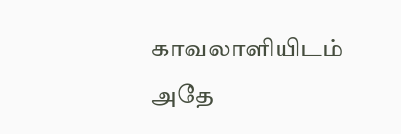காவலாளியிடம் அதே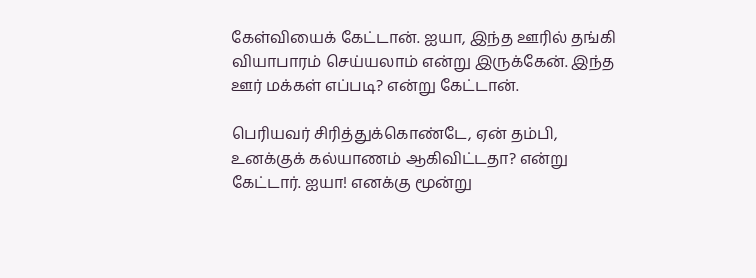கேள்வியைக் கேட்டான். ஐயா, இந்த ஊரில் தங்கி வியாபாரம் செய்யலாம் என்று இருக்கேன். இந்த ஊர் மக்கள் எப்படி? என்று கேட்டான்.

பெரியவர் சிரித்துக்கொண்டே, ஏன் தம்பி, உனக்குக் கல்யாணம் ஆகிவிட்டதா? என்று கேட்டார். ஐயா! எனக்கு மூன்று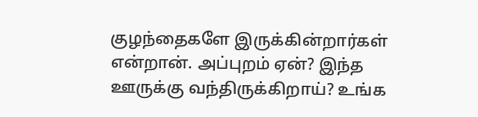குழந்தைகளே இருக்கின்றார்கள் என்றான். அப்புறம் ஏன்? இந்த ஊருக்கு வந்திருக்கிறாய்? உங்க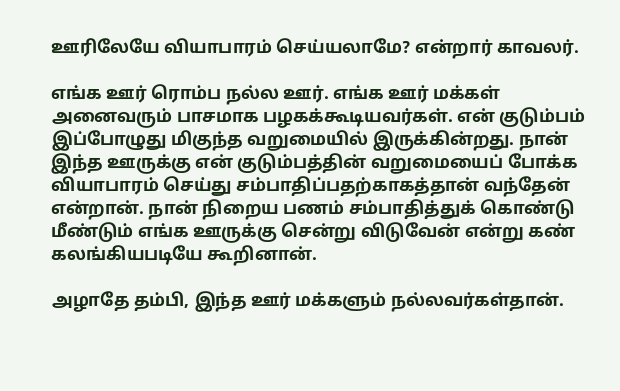ஊரிலேயே வியாபாரம் செய்யலாமே? என்றார் காவலர்.

எங்க ஊர் ரொம்ப நல்ல ஊர். எங்க ஊர் மக்கள் அனைவரும் பாசமாக பழகக்கூடியவர்கள். என் குடும்பம் இப்போழுது மிகுந்த வறுமையில் இருக்கின்றது. நான் இந்த ஊருக்கு என் குடும்பத்தின் வறுமையைப் போக்க வியாபாரம் செய்து சம்பாதிப்பதற்காகத்தான் வந்தேன் என்றான். நான் நிறைய பணம் சம்பாதித்துக் கொண்டு மீண்டும் எங்க ஊருக்கு சென்று விடுவேன் என்று கண் கலங்கியபடியே கூறினான்.

அழாதே தம்பி, இந்த ஊர் மக்களும் நல்லவர்கள்தான்.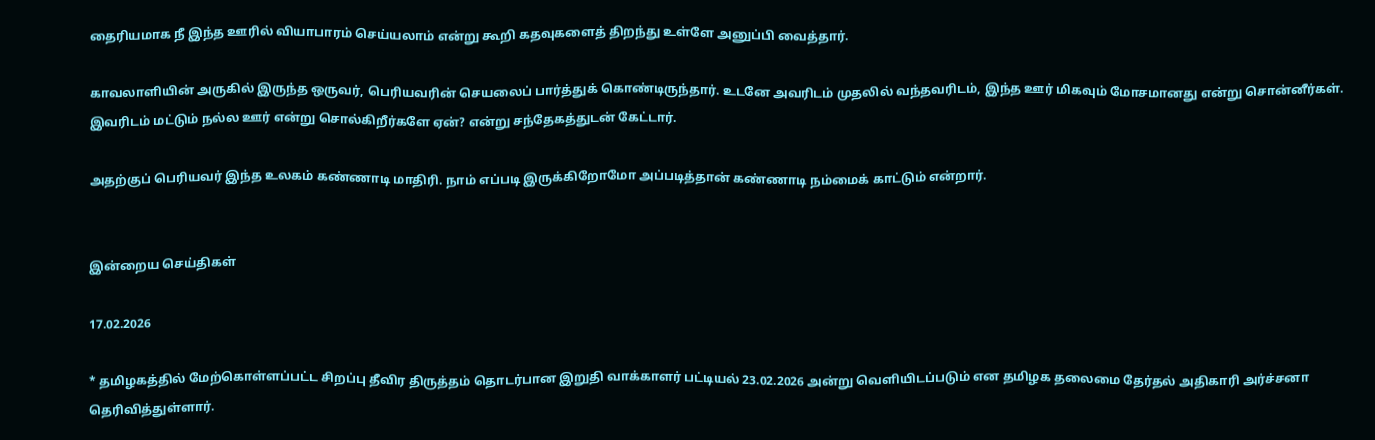தைரியமாக நீ இந்த ஊரில் வியாபாரம் செய்யலாம் என்று கூறி கதவுகளைத் திறந்து உள்ளே அனுப்பி வைத்தார்.

காவலாளியின் அருகில் இருந்த ஒருவர், பெரியவரின் செயலைப் பார்த்துக் கொண்டிருந்தார். உடனே அவரிடம் முதலில் வந்தவரிடம், இந்த ஊர் மிகவும் மோசமானது என்று சொன்னீர்கள். இவரிடம் மட்டும் நல்ல ஊர் என்று சொல்கிறீர்களே ஏன்? என்று சந்தேகத்துடன் கேட்டார்.

அதற்குப் பெரியவர் இந்த உலகம் கண்ணாடி மாதிரி. நாம் எப்படி இருக்கிறோமோ அப்படித்தான் கண்ணாடி நம்மைக் காட்டும் என்றார்.


இன்றைய செய்திகள்

17.02.2026

* தமிழகத்தில் மேற்கொள்ளப்பட்ட சிறப்பு தீவிர திருத்தம் தொடர்பான இறுதி வாக்காளர் பட்டியல் 23.02.2026 அன்று வெளியிடப்படும் என தமிழக தலைமை தேர்தல் அதிகாரி அர்ச்சனா தெரிவித்துள்ளார்.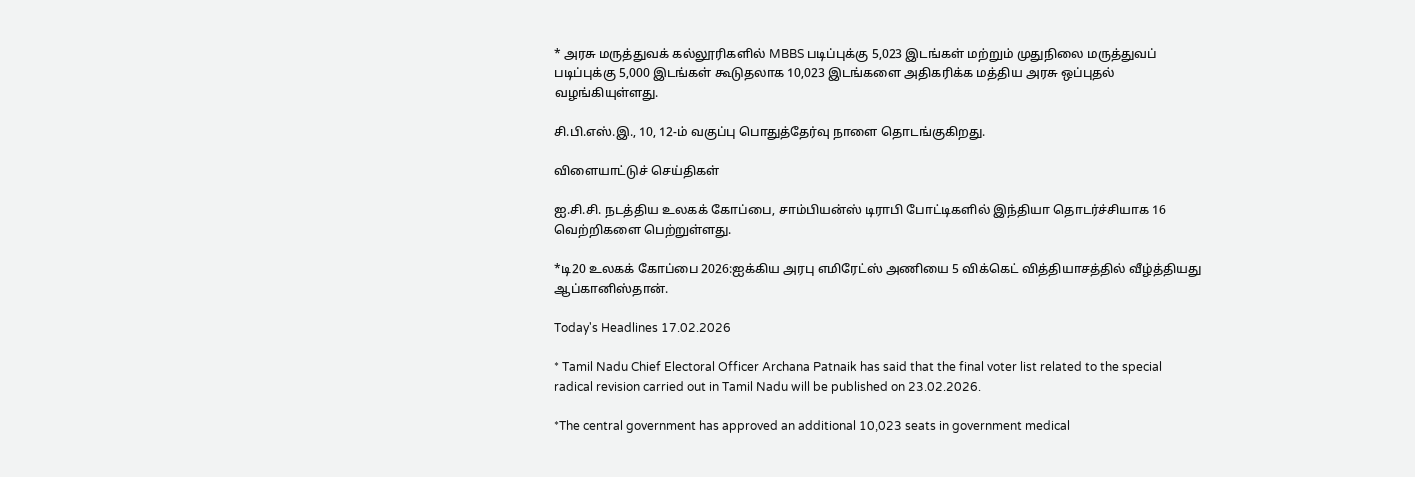* அரசு மருத்துவக் கல்லூரிகளில் MBBS படிப்புக்கு 5,023 இடங்கள் மற்றும் முதுநிலை மருத்துவப் படிப்புக்கு 5,000 இடங்கள் கூடுதலாக 10,023 இடங்களை அதிகரிக்க மத்திய அரசு ஒப்புதல் வழங்கியுள்ளது.

சி.பி.எஸ்.இ., 10, 12-ம் வகுப்பு பொதுத்தேர்வு நாளை தொடங்குகிறது.

விளையாட்டுச் செய்திகள்

ஐ.சி.சி. நடத்திய உலகக் கோப்பை, சாம்பியன்ஸ் டிராபி போட்டிகளில் இந்தியா தொடர்ச்சியாக 16 வெற்றிகளை பெற்றுள்ளது.

*டி20 உலகக் கோப்பை 2026:ஐக்கிய அரபு எமிரேட்ஸ் அணியை 5 விக்கெட் வித்தியாசத்தில் வீழ்த்தியது ஆப்கானிஸ்தான்.

Today's Headlines 17.02.2026

* Tamil Nadu Chief Electoral Officer Archana Patnaik has said that the final voter list related to the special radical revision carried out in Tamil Nadu will be published on 23.02.2026.

*The central government has approved an additional 10,023 seats in government medical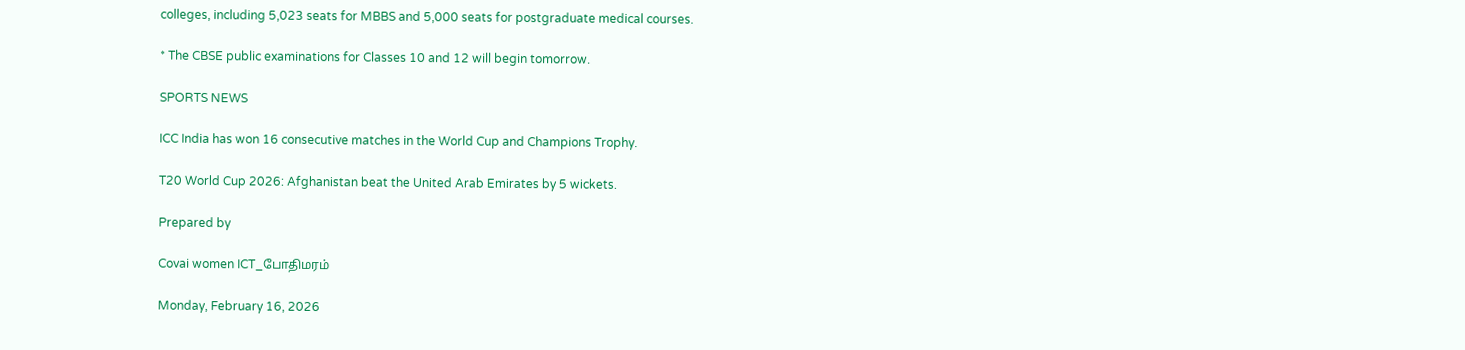colleges, including 5,023 seats for MBBS and 5,000 seats for postgraduate medical courses.

* The CBSE public examinations for Classes 10 and 12 will begin tomorrow.

SPORTS NEWS

ICC India has won 16 consecutive matches in the World Cup and Champions Trophy.

T20 World Cup 2026: Afghanistan beat the United Arab Emirates by 5 wickets.

Prepared by

Covai women ICT_போதிமரம்

Monday, February 16, 2026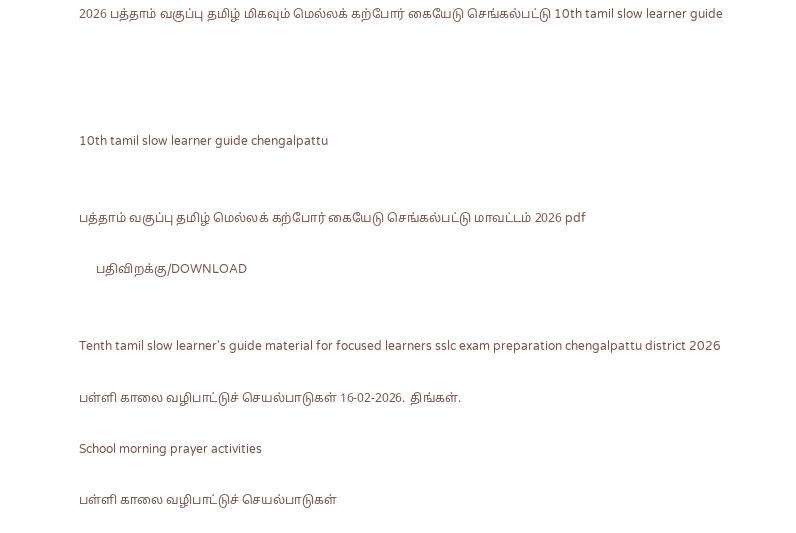2026 பத்தாம் வகுப்பு தமிழ் மிகவும் மெல்லக் கற்போர் கையேடு செங்கல்பட்டு 10th tamil slow learner guide




10th tamil slow learner guide chengalpattu


பத்தாம் வகுப்பு தமிழ் மெல்லக் கற்போர் கையேடு செங்கல்பட்டு மாவட்டம் 2026 pdf

     பதிவிறக்கு/DOWNLOAD


Tenth tamil slow learner's guide material for focused learners sslc exam preparation chengalpattu district 2026

பள்ளி காலை வழிபாட்டுச் செயல்பாடுகள் 16-02-2026. திங்கள்.

School morning prayer activities

பள்ளி காலை வழிபாட்டுச் செயல்பாடுகள்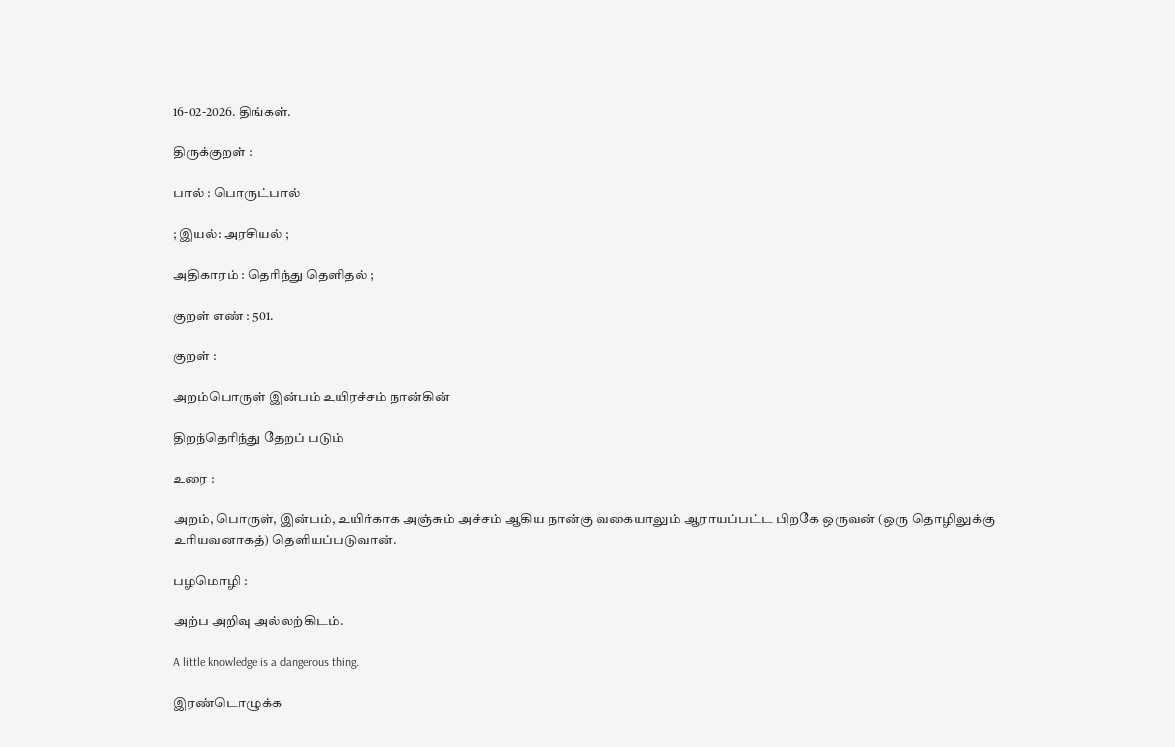16-02-2026. திங்கள்.

திருக்குறள் :

பால் : பொருட்பால்

; இயல்: அரசியல் ;

அதிகாரம் : தெரிந்து தெளிதல் ;

குறள் எண் : 501.

குறள் :

அறம்பொருள் இன்பம் உயிரச்சம் நான்கின்

திறந்தெரிந்து தேறப் படும்

உரை :

அறம், பொருள், இன்பம், உயிர்காக அஞ்சும் அச்சம் ஆகிய நான்கு வகையாலும் ஆராயப்பட்ட பிறகே ஒருவன் (ஒரு தொழிலுக்கு உரியவனாகத்) தெளியப்படுவான்.

பழமொழி :

அற்ப அறிவு அல்லற்கிடம்.

A little knowledge is a dangerous thing.

இரண்டொழுக்க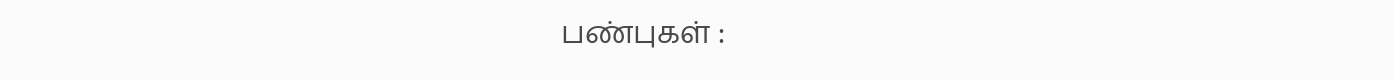பண்புகள் :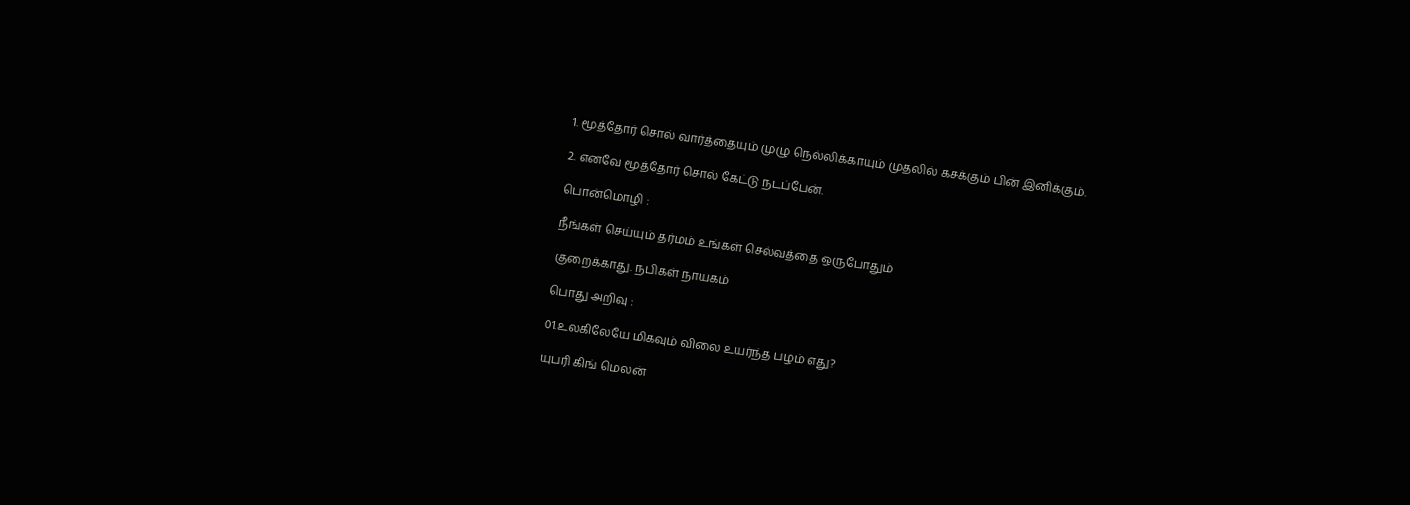1. மூத்தோர் சொல் வார்த்தையும் முழு நெல்லிக்காயும் முதலில் கசக்கும் பின் இனிக்கும்.

2. எனவே மூத்தோர் சொல் கேட்டு நடப்பேன்.

பொன்மொழி :

நீங்கள் செய்யும் தர்மம் உங்கள் செல்வத்தை ஒருபோதும்

குறைக்காது. நபிகள் நாயகம்

பொது அறிவு :

01.உலகிலேயே மிகவும் விலை உயர்ந்த பழம் எது?

யுபரி கிங் மெலன்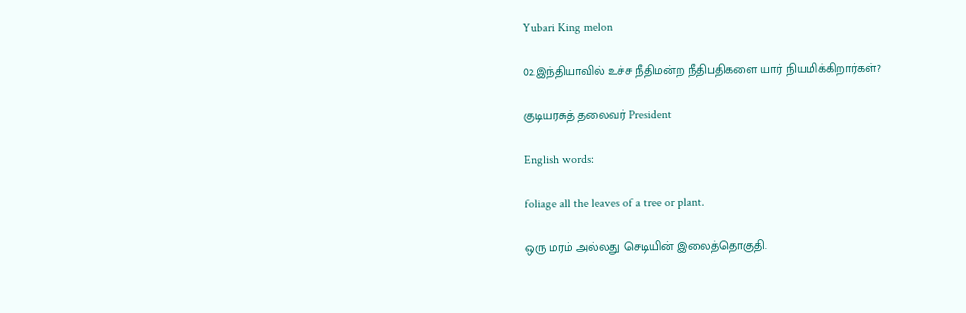Yubari King melon

02.இந்தியாவில் உச்ச நீதிமன்ற நீதிபதிகளை யார் நியமிக்கிறார்கள்?

குடியரசுத் தலைவர் President

English words:

foliage all the leaves of a tree or plant.

ஒரு மரம் அல்லது செடியின் இலைத்தொகுதி.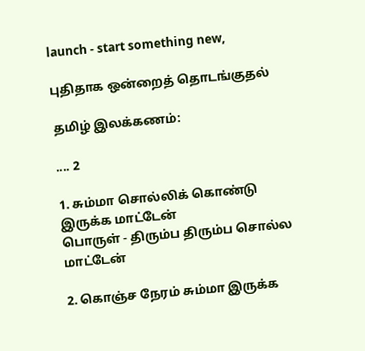launch - start something new,

புதிதாக ஒன்றைத் தொடங்குதல்

தமிழ் இலக்கணம்:

.... 2

1. சும்மா சொல்லிக் கொண்டு இருக்க மாட்டேன்
பொருள் - திரும்ப திரும்ப சொல்ல மாட்டேன்

2. கொஞ்ச நேரம் சும்மா இருக்க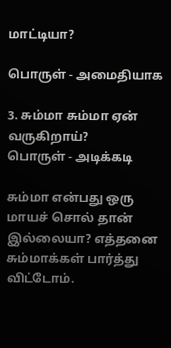மாட்டியா?

பொருள் - அமைதியாக

3. சும்மா சும்மா ஏன் வருகிறாய்?
பொருள் - அடிக்கடி

சும்மா என்பது ஒரு மாயச் சொல் தான் இல்லையா? எத்தனை சும்மாக்கள் பார்த்து விட்டோம்.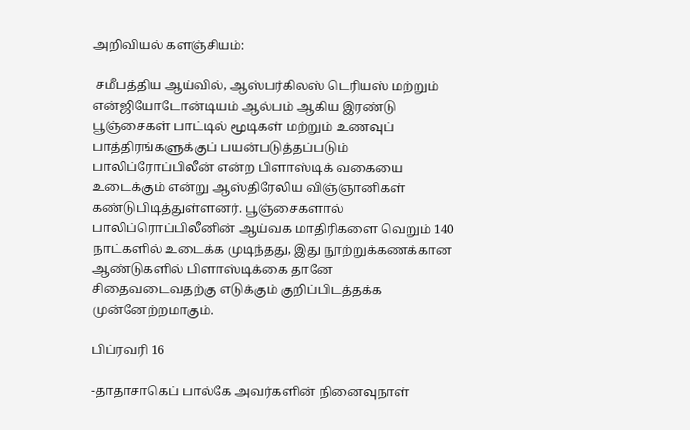அறிவியல் களஞ்சியம்:

 சமீபத்திய ஆய்வில், ஆஸ்பர்கிலஸ் டெரியஸ் மற்றும் என்ஜியோடோன்டியம் ஆல்பம் ஆகிய இரண்டு பூஞ்சைகள் பாட்டில் மூடிகள் மற்றும் உணவுப் பாத்திரங்களுக்குப் பயன்படுத்தப்படும் பாலிப்ரோப்பிலீன் என்ற பிளாஸ்டிக் வகையை உடைக்கும் என்று ஆஸ்திரேலிய விஞ்ஞானிகள் கண்டுபிடித்துள்ளனர். பூஞ்சைகளால் பாலிப்ரொப்பிலீனின் ஆய்வக மாதிரிகளை வெறும் 140 நாட்களில் உடைக்க முடிந்தது, இது நூற்றுக்கணக்கான ஆண்டுகளில் பிளாஸ்டிக்கை தானே சிதைவடைவதற்கு எடுக்கும் குறிப்பிடத்தக்க முன்னேற்றமாகும்.

பிப்ரவரி 16

-தாதாசாகெப் பால்கே அவர்களின் நினைவுநாள்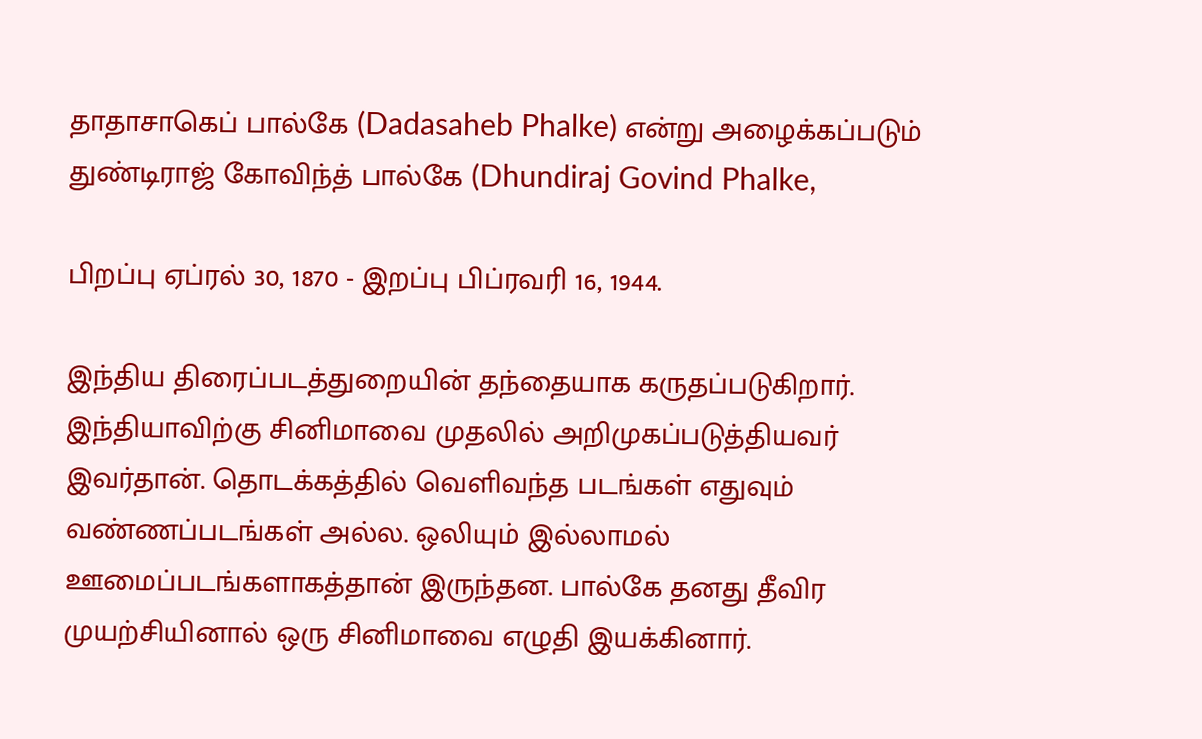தாதாசாகெப் பால்கே (Dadasaheb Phalke) என்று அழைக்கப்படும் துண்டிராஜ் கோவிந்த் பால்கே (Dhundiraj Govind Phalke,

பிறப்பு ஏப்ரல் 30, 1870 - இறப்பு பிப்ரவரி 16, 1944.

இந்திய திரைப்படத்துறையின் தந்தையாக கருதப்படுகிறார். இந்தியாவிற்கு சினிமாவை முதலில் அறிமுகப்படுத்தியவர் இவர்தான். தொடக்கத்தில் வெளிவந்த படங்கள் எதுவும் வண்ணப்படங்கள் அல்ல. ஒலியும் இல்லாமல் ஊமைப்படங்களாகத்தான் இருந்தன. பால்கே தனது தீவிர முயற்சியினால் ஒரு சினிமாவை எழுதி இயக்கினார்.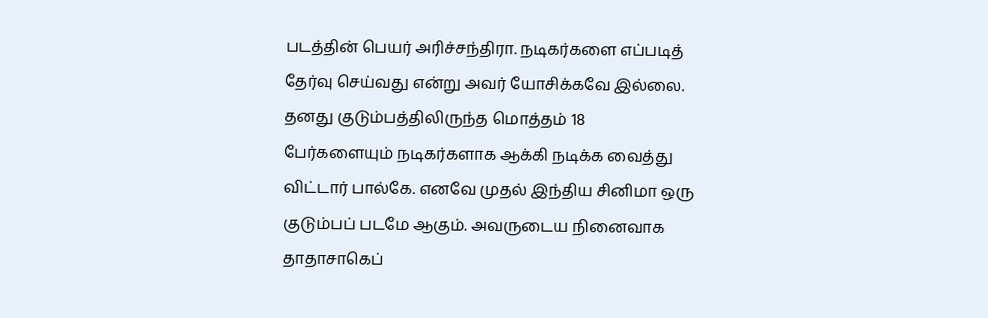படத்தின் பெயர் அரிச்சந்திரா. நடிகர்களை எப்படித் தேர்வு செய்வது என்று அவர் யோசிக்கவே இல்லை. தனது குடும்பத்திலிருந்த மொத்தம் 18 பேர்களையும் நடிகர்களாக ஆக்கி நடிக்க வைத்து விட்டார் பால்கே. எனவே முதல் இந்திய சினிமா ஒரு குடும்பப் படமே ஆகும். அவருடைய நினைவாக தாதாசாகெப்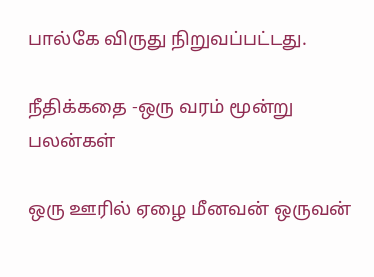பால்கே விருது நிறுவப்பட்டது.

நீதிக்கதை -ஒரு வரம் மூன்று பலன்கள்

ஒரு ஊரில் ஏழை மீனவன் ஒருவன்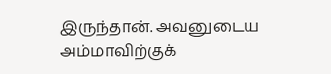இருந்தான். அவனுடைய அம்மாவிற்குக்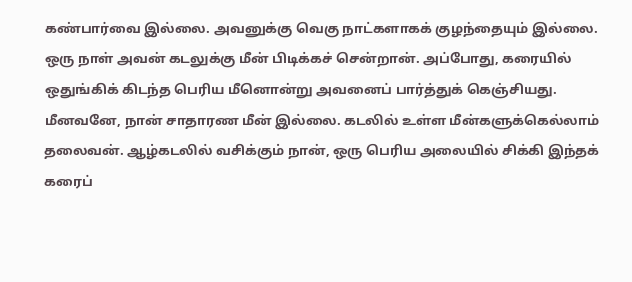கண்பார்வை இல்லை. அவனுக்கு வெகு நாட்களாகக் குழந்தையும் இல்லை. ஒரு நாள் அவன் கடலுக்கு மீன் பிடிக்கச் சென்றான். அப்போது, கரையில் ஒதுங்கிக் கிடந்த பெரிய மீனொன்று அவனைப் பார்த்துக் கெஞ்சியது. மீனவனே, நான் சாதாரண மீன் இல்லை. கடலில் உள்ள மீன்களுக்கெல்லாம் தலைவன். ஆழ்கடலில் வசிக்கும் நான், ஒரு பெரிய அலையில் சிக்கி இந்தக் கரைப்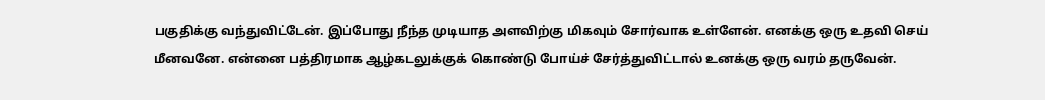பகுதிக்கு வந்துவிட்டேன். இப்போது நீந்த முடியாத அளவிற்கு மிகவும் சோர்வாக உள்ளேன். எனக்கு ஒரு உதவி செய் மீனவனே. என்னை பத்திரமாக ஆழ்கடலுக்குக் கொண்டு போய்ச் சேர்த்துவிட்டால் உனக்கு ஒரு வரம் தருவேன்.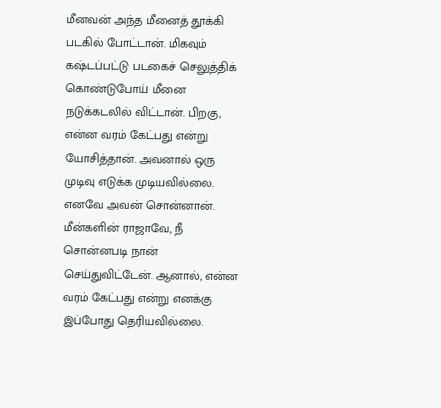மீனவன் அந்த மீனைத் தூக்கி படகில் போட்டான். மிகவும் கஷ்டப்பட்டு படகைச் செலுத்திக் கொண்டுபோய் மீனை நடுக்கடலில் விட்டான். பிறகு, என்ன வரம் கேட்பது என்று யோசித்தான். அவனால் ஒரு முடிவு எடுக்க முடியவில்லை. எனவே அவன் சொன்னான். மீன்களின் ராஜாவே, நீ சொன்னபடி நான் செய்துவிட்டேன். ஆனால், என்ன வரம் கேட்பது என்று எனக்கு இப்போது தெரியவில்லை.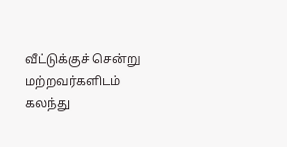வீட்டுக்குச் சென்று மற்றவர்களிடம் கலந்து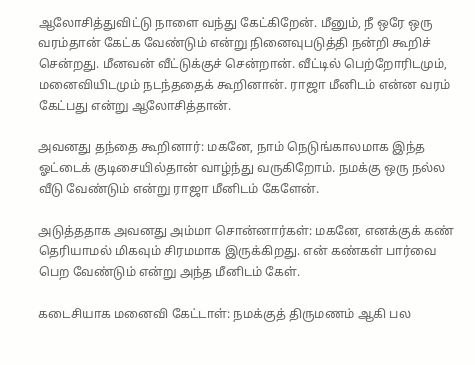ஆலோசித்துவிட்டு நாளை வந்து கேட்கிறேன். மீனும், நீ ஒரே ஒரு வரம்தான் கேட்க வேண்டும் என்று நினைவுபடுத்தி நன்றி கூறிச் சென்றது. மீனவன் வீட்டுக்குச் சென்றான். வீட்டில் பெற்றோரிடமும், மனைவியிடமும் நடந்ததைக் கூறினான். ராஜா மீனிடம் என்ன வரம் கேட்பது என்று ஆலோசித்தான்.

அவனது தந்தை கூறினார்: மகனே, நாம் நெடுங்காலமாக இந்த ஓட்டைக் குடிசையில்தான் வாழ்ந்து வருகிறோம். நமக்கு ஒரு நல்ல வீடு வேண்டும் என்று ராஜா மீனிடம் கேளேன்.

அடுத்ததாக அவனது அம்மா சொன்னார்கள்: மகனே, எனக்குக் கண் தெரியாமல் மிகவும் சிரமமாக இருக்கிறது. என் கண்கள் பார்வை பெற வேண்டும் என்று அந்த மீனிடம் கேள்.

கடைசியாக மனைவி கேட்டாள்: நமக்குத் திருமணம் ஆகி பல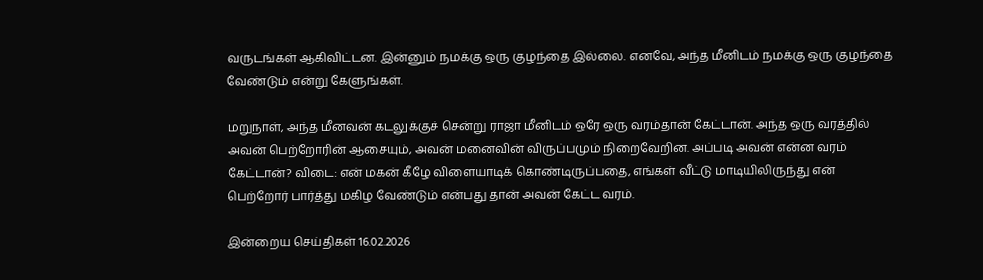வருடங்கள் ஆகிவிட்டன. இன்னும் நமக்கு ஒரு குழந்தை இல்லை. எனவே, அந்த மீனிடம் நமக்கு ஒரு குழந்தை வேண்டும் என்று கேளுங்கள்.

மறுநாள், அந்த மீனவன் கடலுக்குச் சென்று ராஜா மீனிடம் ஒரே ஒரு வரம்தான் கேட்டான். அந்த ஒரு வரத்தில் அவன் பெற்றோரின் ஆசையும், அவன் மனைவின் விருப்பமும் நிறைவேறின. அப்படி அவன் என்ன வரம் கேட்டான்? விடை: என் மகன் கீழே விளையாடிக் கொண்டிருப்பதை, எங்கள் வீட்டு மாடியிலிருந்து என் பெற்றோர் பார்த்து மகிழ வேண்டும் என்பது தான் அவன் கேட்ட வரம்.

இன்றைய செய்திகள் 16.02.2026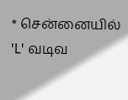* சென்னையில் 'L' வடிவ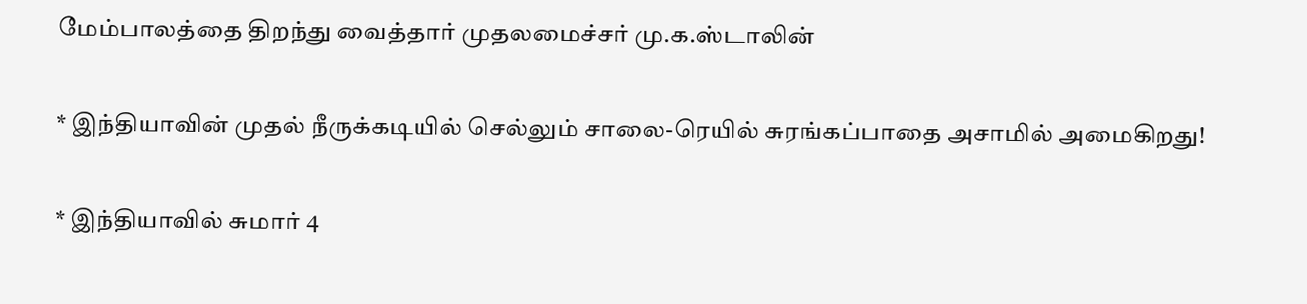மேம்பாலத்தை திறந்து வைத்தார் முதலமைச்சர் மு.க.ஸ்டாலின்

* இந்தியாவின் முதல் நீருக்கடியில் செல்லும் சாலை-ரெயில் சுரங்கப்பாதை அசாமில் அமைகிறது!

* இந்தியாவில் சுமார் 4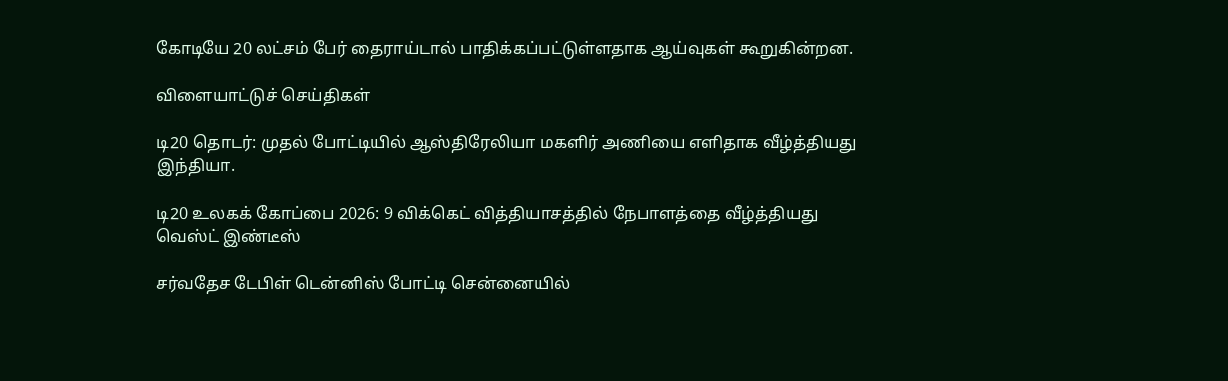கோடியே 20 லட்சம் பேர் தைராய்டால் பாதிக்கப்பட்டுள்ளதாக ஆய்வுகள் கூறுகின்றன.

விளையாட்டுச் செய்திகள்

டி20 தொடர்: முதல் போட்டியில் ஆஸ்திரேலியா மகளிர் அணியை எளிதாக வீழ்த்தியது இந்தியா.

டி20 உலகக் கோப்பை 2026: 9 விக்கெட் வித்தியாசத்தில் நேபாளத்தை வீழ்த்தியது வெஸ்ட் இண்டீஸ்

சர்வதேச டேபிள் டென்னிஸ் போட்டி சென்னையில்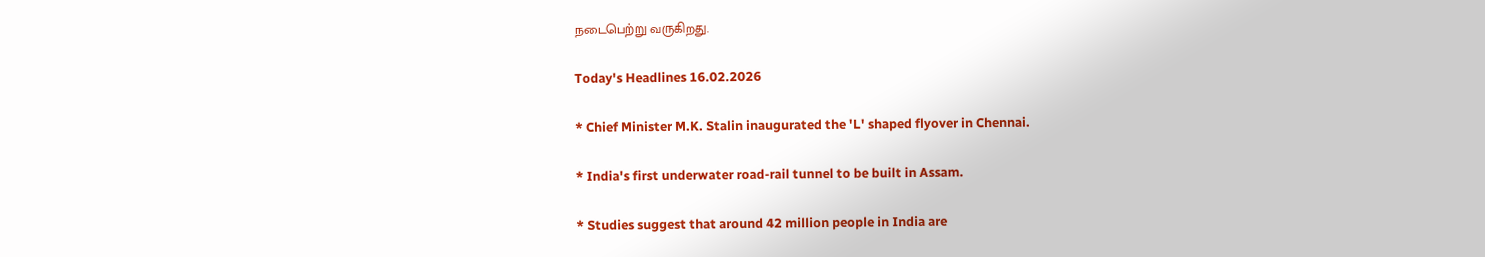நடைபெற்று வருகிறது.

Today's Headlines 16.02.2026

* Chief Minister M.K. Stalin inaugurated the 'L' shaped flyover in Chennai.

* India's first underwater road-rail tunnel to be built in Assam.

* Studies suggest that around 42 million people in India are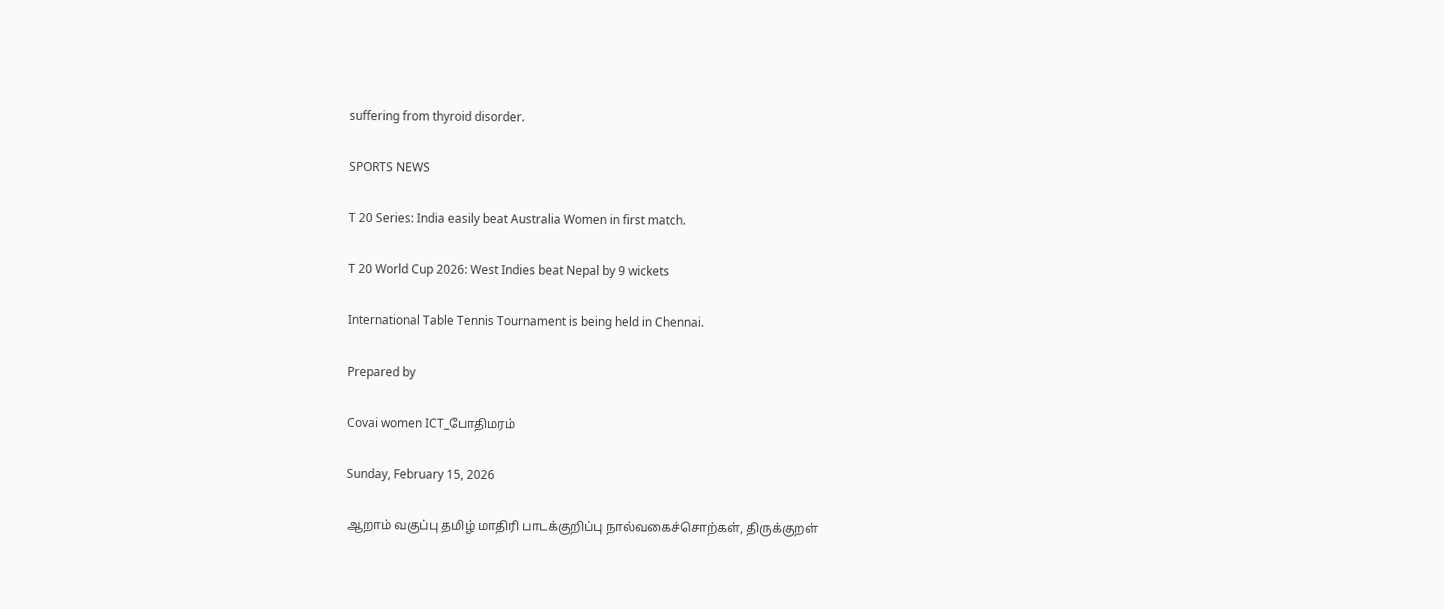suffering from thyroid disorder.

SPORTS NEWS

T 20 Series: India easily beat Australia Women in first match.

T 20 World Cup 2026: West Indies beat Nepal by 9 wickets

International Table Tennis Tournament is being held in Chennai.

Prepared by

Covai women ICT_போதிமரம்

Sunday, February 15, 2026

ஆறாம் வகுப்பு தமிழ் மாதிரி பாடக்குறிப்பு நால்வகைச்சொற்கள், திருக்குறள்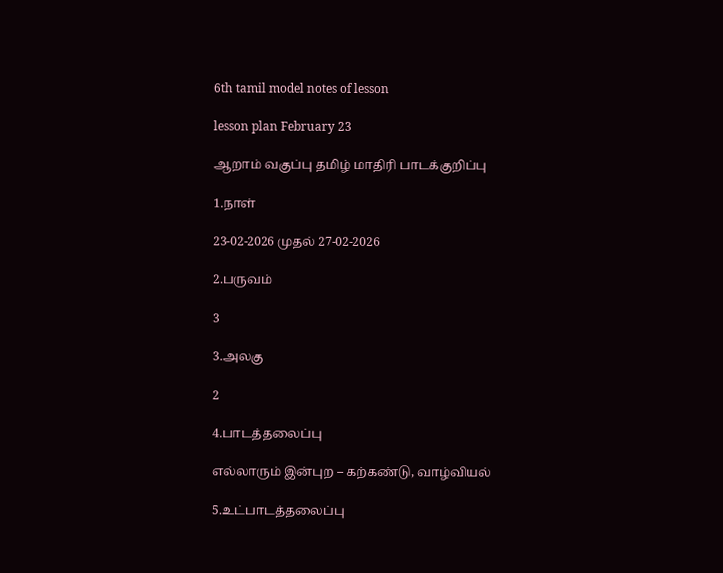6th tamil model notes of lesson

lesson plan February 23

ஆறாம் வகுப்பு தமிழ் மாதிரி பாடக்குறிப்பு

1.நாள்

23-02-2026 முதல் 27-02-2026

2.பருவம்

3

3.அலகு

2

4.பாடத்தலைப்பு

எல்லாரும் இன்புற – கற்கண்டு, வாழ்வியல்

5.உட்பாடத்தலைப்பு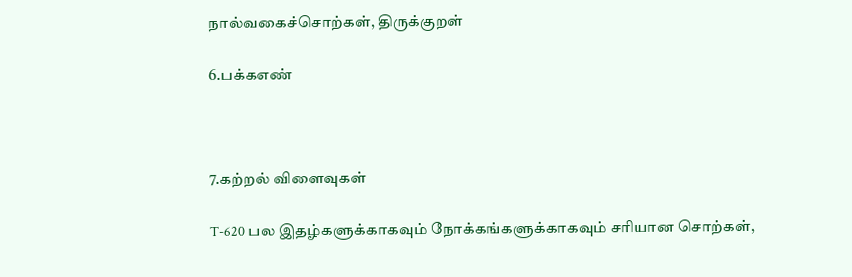நால்வகைச்சொற்கள், திருக்குறள்

6.பக்கஎண்



7.கற்றல் விளைவுகள்

T-620 பல இதழ்களுக்காகவும் நோக்கங்களுக்காகவும் சரியான சொற்கள்,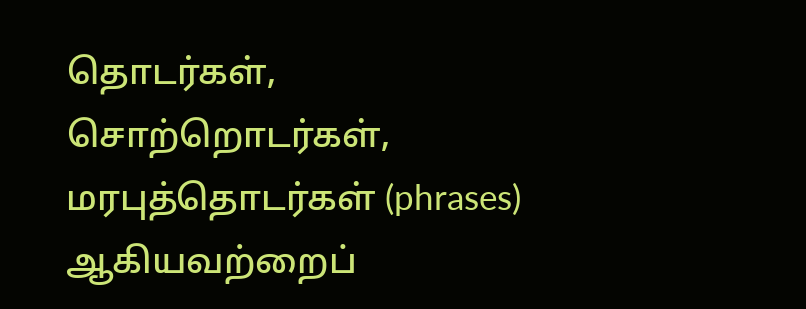தொடர்கள், சொற்றொடர்கள், மரபுத்தொடர்கள் (phrases) ஆகியவற்றைப்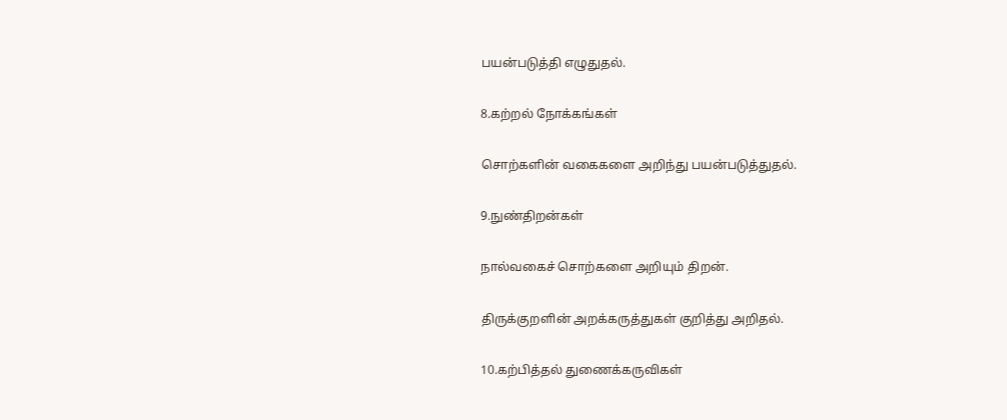பயன்படுத்தி எழுதுதல்.

8.கற்றல் நோக்கங்கள்

சொற்களின் வகைகளை அறிந்து பயன்படுத்துதல்.

9.நுண்திறன்கள்

நால்வகைச் சொற்களை அறியும் திறன்.

திருக்குறளின் அறக்கருத்துகள் குறித்து அறிதல்.

10.கற்பித்தல் துணைக்கருவிகள்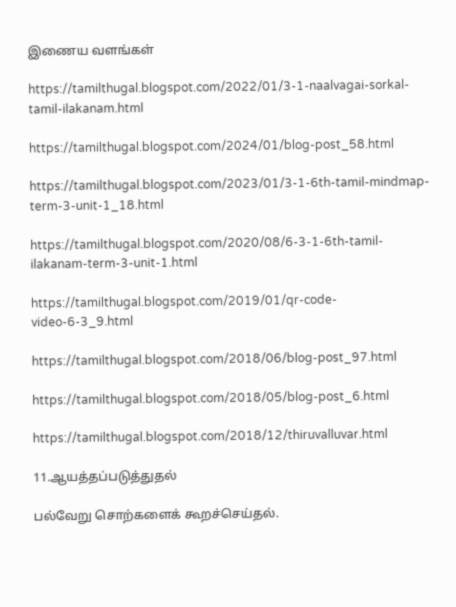இணைய வளங்கள்

https://tamilthugal.blogspot.com/2022/01/3-1-naalvagai-sorkal-tamil-ilakanam.html

https://tamilthugal.blogspot.com/2024/01/blog-post_58.html

https://tamilthugal.blogspot.com/2023/01/3-1-6th-tamil-mindmap-term-3-unit-1_18.html

https://tamilthugal.blogspot.com/2020/08/6-3-1-6th-tamil-ilakanam-term-3-unit-1.html

https://tamilthugal.blogspot.com/2019/01/qr-code-video-6-3_9.html

https://tamilthugal.blogspot.com/2018/06/blog-post_97.html

https://tamilthugal.blogspot.com/2018/05/blog-post_6.html

https://tamilthugal.blogspot.com/2018/12/thiruvalluvar.html

11.ஆயத்தப்படுத்துதல்

பல்வேறு சொற்களைக் கூறச்செய்தல்.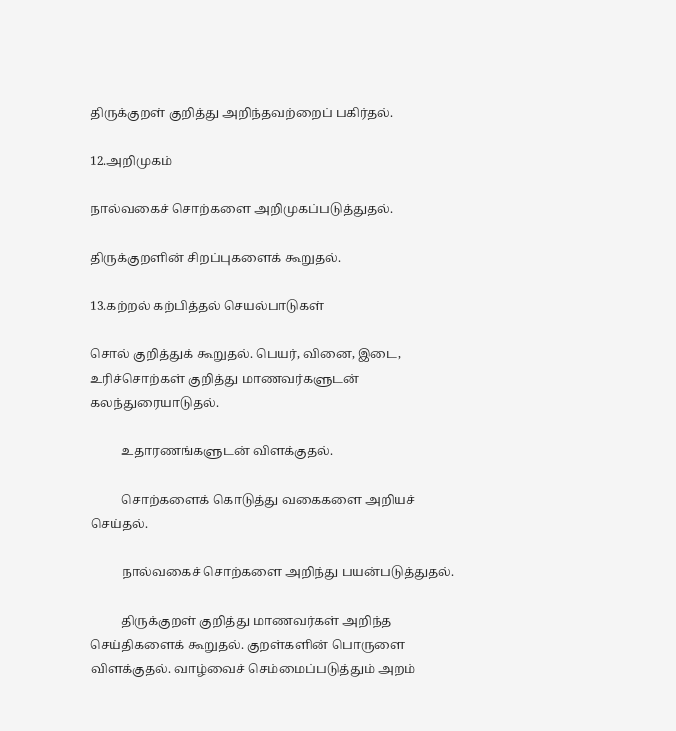திருக்குறள் குறித்து அறிந்தவற்றைப் பகிர்தல்.

12.அறிமுகம்

நால்வகைச் சொற்களை அறிமுகப்படுத்துதல்.

திருக்குறளின் சிறப்புகளைக் கூறுதல்.

13.கற்றல் கற்பித்தல் செயல்பாடுகள்

சொல் குறித்துக் கூறுதல். பெயர், வினை, இடை, உரிச்சொற்கள் குறித்து மாணவர்களுடன் கலந்துரையாடுதல்.

          உதாரணங்களுடன் விளக்குதல்.

          சொற்களைக் கொடுத்து வகைகளை அறியச் செய்தல்.

          நால்வகைச் சொற்களை அறிந்து பயன்படுத்துதல்.

          திருக்குறள் குறித்து மாணவர்கள் அறிந்த செய்திகளைக் கூறுதல். குறள்களின் பொருளை விளக்குதல். வாழ்வைச் செம்மைப்படுத்தும் அறம்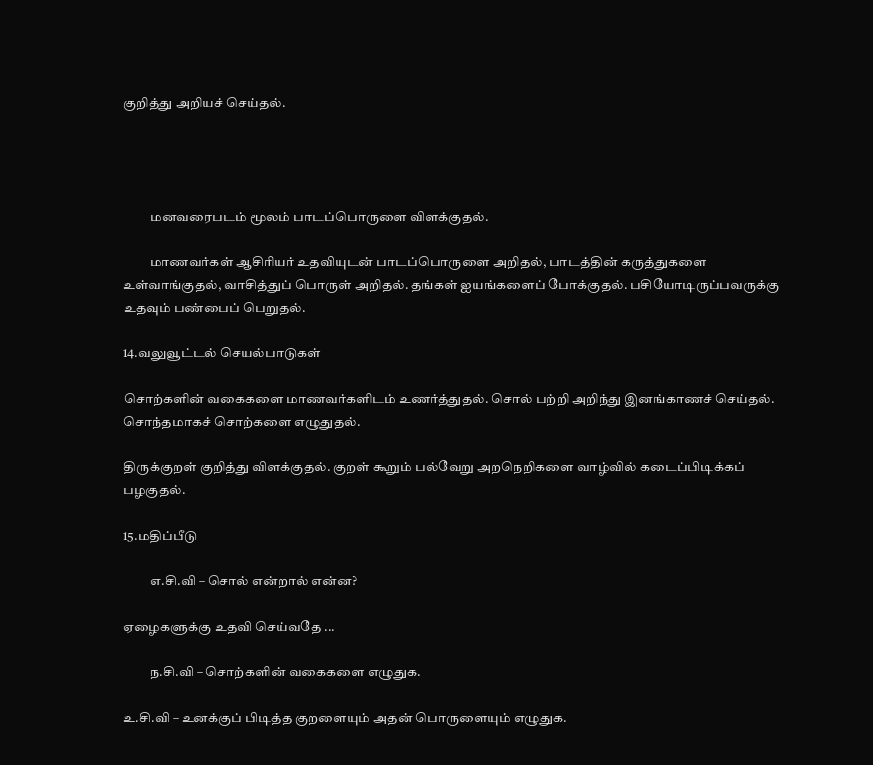குறித்து அறியச் செய்தல்.




          மனவரைபடம் மூலம் பாடப்பொருளை விளக்குதல்.

          மாணவர்கள் ஆசிரியர் உதவியுடன் பாடப்பொருளை அறிதல், பாடத்தின் கருத்துகளை உள்வாங்குதல், வாசித்துப் பொருள் அறிதல். தங்கள் ஐயங்களைப் போக்குதல். பசியோடிருப்பவருக்கு உதவும் பண்பைப் பெறுதல்.

14.வலுவூட்டல் செயல்பாடுகள்

சொற்களின் வகைகளை மாணவர்களிடம் உணர்த்துதல். சொல் பற்றி அறிந்து இனங்காணச் செய்தல். சொந்தமாகச் சொற்களை எழுதுதல்.

திருக்குறள் குறித்து விளக்குதல். குறள் கூறும் பல்வேறு அறநெறிகளை வாழ்வில் கடைப்பிடிக்கப் பழகுதல்.

15.மதிப்பீடு

          எ.சி.வி – சொல் என்றால் என்ன?

ஏழைகளுக்கு உதவி செய்வதே ...

          ந.சி.வி – சொற்களின் வகைகளை எழுதுக.

உ.சி.வி – உனக்குப் பிடித்த குறளையும் அதன் பொருளையும் எழுதுக.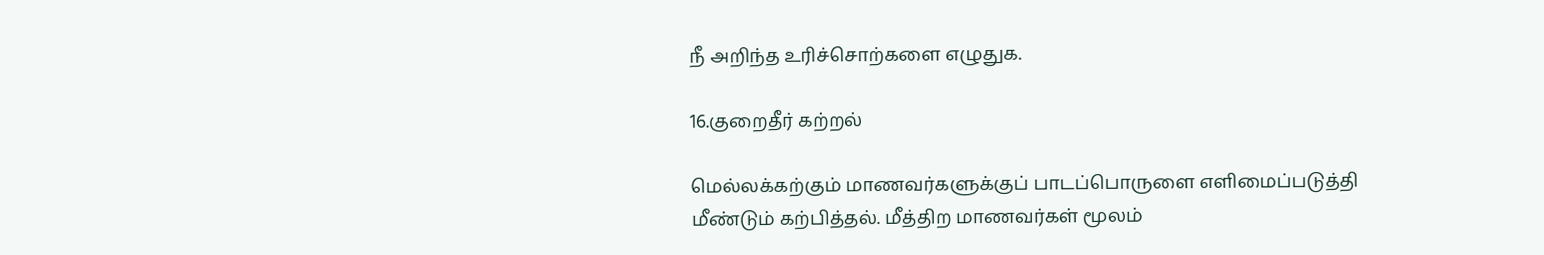நீ அறிந்த உரிச்சொற்களை எழுதுக.

16.குறைதீர் கற்றல்

மெல்லக்கற்கும் மாணவர்களுக்குப் பாடப்பொருளை எளிமைப்படுத்தி மீண்டும் கற்பித்தல். மீத்திற மாணவர்கள் மூலம்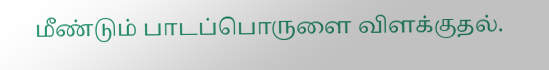மீண்டும் பாடப்பொருளை விளக்குதல்.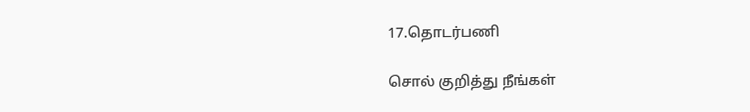17.தொடர்பணி

சொல் குறித்து நீங்கள்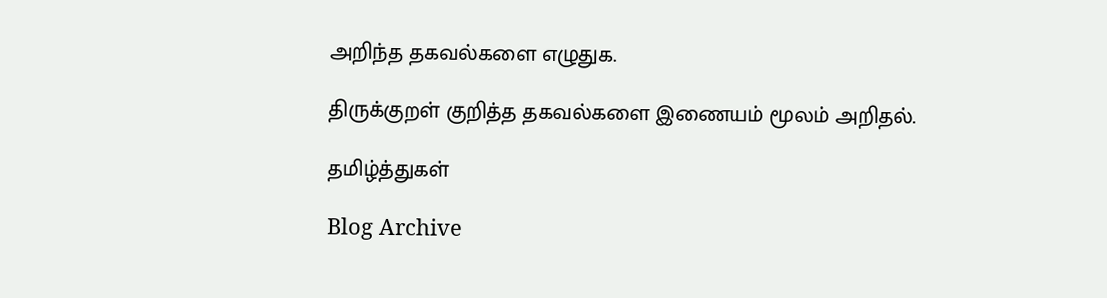அறிந்த தகவல்களை எழுதுக.

திருக்குறள் குறித்த தகவல்களை இணையம் மூலம் அறிதல்.

தமிழ்த்துகள்

Blog Archive